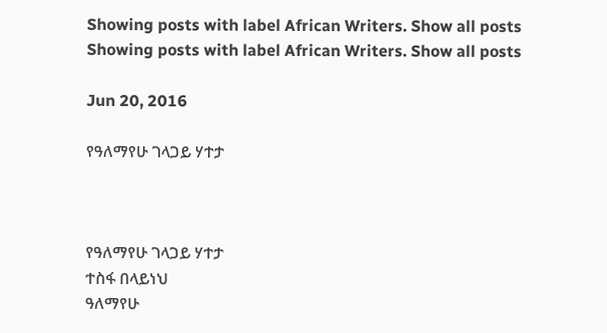Showing posts with label African Writers. Show all posts
Showing posts with label African Writers. Show all posts

Jun 20, 2016

የዓለማየሁ ገላጋይ ሃተታ



የዓለማየሁ ገላጋይ ሃተታ
ተስፋ በላይነህ
ዓለማየሁ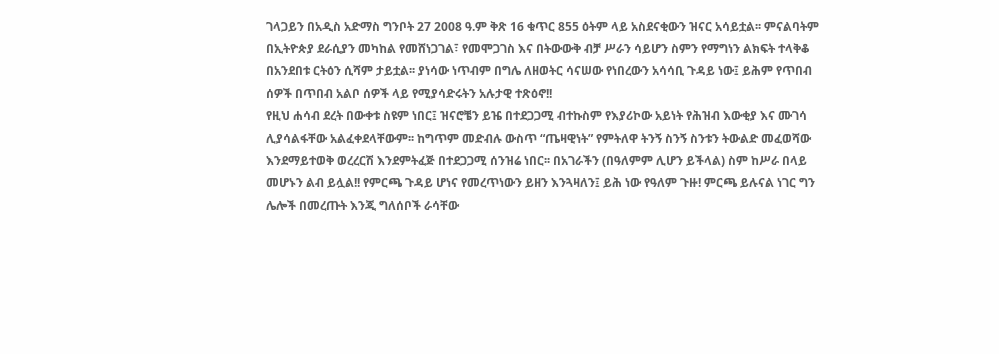ገላጋይን በአዲስ አድማስ ግንቦት 27 2008 ዓ.ም ቅጽ 16 ቁጥር 855 ዕትም ላይ አስደናቂውን ዝናር አሳይቷል፡፡ ምናልባትም በኢትዮጵያ ደራሲያን መካከል የመሸነጋገል፣ የመሞጋገስ እና በትውውቅ ብቻ ሥራን ሳይሆን ስምን የማግነን ልክፍት ተላቅቆ በአንደበቱ ርትዕን ሲሻም ታይቷል፡፡ ያነሳው ነጥብም በግሌ ለዘወትር ሳናሠው የነበረውን አሳሳቢ ጉዳይ ነው፤ ይሕም የጥበብ ሰዎች በጥበብ አልቦ ሰዎች ላይ የሚያሳድሩትን አሉታዊ ተጽዕኖ!!
የዚህ ሐሳብ ደረት በውቀቱ ስዩም ነበር፤ ዝናሮቼን ይዤ በተደጋጋሚ ብተኩስም የእያሪኮው አይነት የሕዝብ እውቂያ እና ሙገሳ ሊያሳልፋቸው አልፈቀደላቸውም፡፡ ከግጥም መድብሉ ውስጥ “ጤዛዊነት” የምትለዋ ትንኝ ስንኝ ስንቱን ትውልድ መፈወሻው እንደማይተወቅ ወረረርሽ እንደምትፈጅ በተደጋጋሚ ሰንዝሬ ነበር፡፡ በአገራችን (በዓለምም ሊሆን ይችላል) ስም ከሥራ በላይ መሆኑን ልብ ይሏል!! የምርጫ ጉዳይ ሆነና የመረጥነውን ይዘን እንጓዛለን፤ ይሕ ነው የዓለም ጉዙ! ምርጫ ይሉናል ነገር ግን ሌሎች በመረጡት እንጂ ግለሰቦች ራሳቸው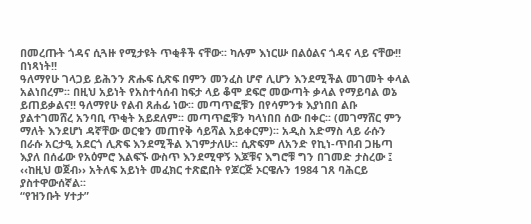በመረጡት ጎዳና ሲጓዙ የሚታዩት ጥቂቶች ናቸው፡፡ ካሉም እነርሡ በልዕልና ጎዳና ላይ ናቸው!! በነጻነት!!
ዓለማየሁ ገላጋይ ይሕንን ጽሑፍ ሲጽፍ በምን መንፈስ ሆኖ ሊሆን እንደሚችል መገመት ቀላል አልነበረም፡፡ በዚህ አይነት የአስተሳሰብ ከፍታ ላይ ቆሞ ደፍሮ መውጣት ቃላል የማይባል ወኔ ይጠይቃልና!! ዓለማየሁ የልብ ጸሐፊ ነው፡፡ መጣጥፎቹን በየሳምንቱ እያነበበ ልቡ ያልተገመሸረ አንባቢ ጥቂት አይደለም፡፡ መጣጥፎቹን ካላነበበ ሰው በቀር፡፡ (መገማሸር ምን ማለት እንደሆነ ዳኛቸው ወርቁን መጠየቅ ሳይሻል አይቀርም)፡፡ አዲስ አድማስ ላይ ራሱን በራሱ አርታዒ አደርጎ ሊጽፍ እንደሚችል እገምታለሁ፡፡ ሲጽፍም ለአንድ የኪነ-ጥበብ ጋዜጣ እያለ በሰፊው የአዕምሮ እልፍኙ ውስጥ እንደሚዋኝ እጆቹና እግሮቹ ግን በገመድ ታስረው ፤ ‹‹ከዚህ ወጀብ›› አትለፍ አይነት መፈክር ተጽፎበት የጆርጅ ኦርዌሉን 1984 ገጸ ባሕርይ ያስተዋውሰኛል፡፡
“የዝንቡት ሃተታ”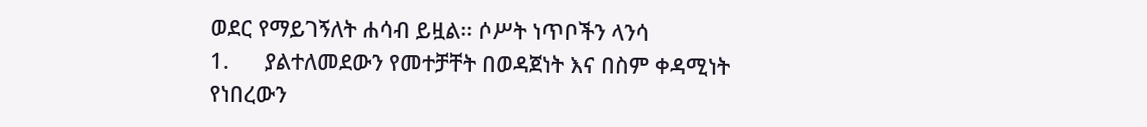ወደር የማይገኝለት ሐሳብ ይዟል፡፡ ሶሥት ነጥቦችን ላንሳ
1.      ያልተለመደውን የመተቻቸት በወዳጀነት እና በስም ቀዳሚነት የነበረውን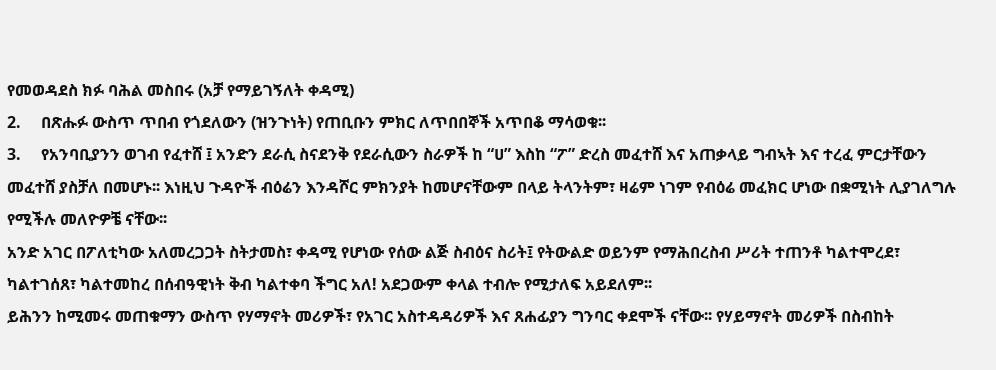የመወዳደስ ክፉ ባሕል መስበሩ (አቻ የማይገኝለት ቀዳሚ)
2.     በጽሑፉ ውስጥ ጥበብ የጎደለውን (ዝንጉነት) የጠቢቡን ምክር ለጥበበኞች አጥበቆ ማሳወቁ፡፡
3.     የአንባቢያንን ወገብ የፈተሸ ፤ አንድን ደራሲ ስናደንቅ የደራሲውን ስራዎች ከ “ሀ” እስከ “ፖ” ድረስ መፈተሸ እና አጠቃላይ ግብኣት እና ተረፈ ምርታቸውን መፈተሸ ያስቻለ በመሆኑ፡፡ እነዚህ ጉዳዮች ብዕሬን እንዳሾር ምክንያት ከመሆናቸውም በላይ ትላንትም፣ ዛሬም ነገም የብዕሬ መፈክር ሆነው በቋሚነት ሊያገለግሉ የሚችሉ መለዮዎቼ ናቸው፡፡
አንድ አገር በፖለቲካው አለመረጋጋት ስትታመስ፣ ቀዳሚ የሆነው የሰው ልጅ ስብዕና ስሪት፤ የትውልድ ወይንም የማሕበረስብ ሥሪት ተጠንቶ ካልተሞረደ፣ ካልተገሰጸ፣ ካልተመከረ በሰብዓዊነት ቅብ ካልተቀባ ችግር አለ! አደጋውም ቀላል ተብሎ የሚታለፍ አይደለም፡፡
ይሕንን ከሚመሩ መጠቁማን ውስጥ የሃማኖት መሪዎች፣ የአገር አስተዳዳሪዎች እና ጸሐፊያን ግንባር ቀደሞች ናቸው፡፡ የሃይማኖት መሪዎች በስብከት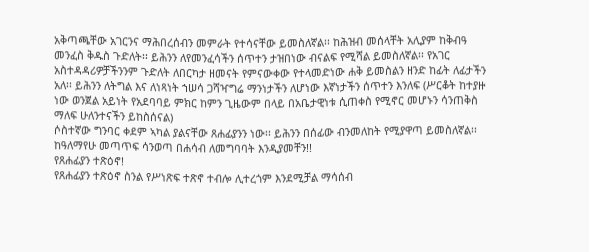አቅጣጫቸው አገርንና ማሕበረሰብን መምራት የተሳናቸው ይመስለኛል፡፡ ከሕዝብ መሰላቸት አሊያም ከቅብዓ መንፈስ ቅዱስ ጉድለት፡፡ ይሕንን ለየመንፈሳችን ሰጥተን ታዝበነው ብናልፍ የሚሻል ይመስለኛል፡፡ የአገር አስተዳዳሪዎቻችንንም ጉድለት ለበርካታ ዘመናት የምናውቀው የተላመድነው ሐቅ ይመስልን ዘንድ ከፊት ለፊታችን አለ፡፡ ይሕንን ለትግል እና ለነጻነት ኀሠሳ ጋሻዣግሬ ማንነታችን ለሆነው እኛነታችን ሰጥተን እንለፍ (ሥርቆት ከተያዙ ነው ወንጀል አይነት የአደባባይ ምክር ከምን ጊዜውም በላይ በአቤታዊነቱ ሲጠቀስ የሚኖር መሆኑን ሳንጠቅስ ማለፍ ሁለንተናችን ይከስሰናል)
ሶስተኛው ግንባር ቀደም ኣካል ያልናቸው ጸሐፊያንን ነው፡፡ ይሕንን በሰፊው ብንመለከት የሚያዋጣ ይመስለኛል፡፡ ከዓለማየሁ መጣጥፍ ሳንወጣ በሐሳብ ለመግባባት እንዲያመቸን!!
የጸሐፊያን ተጽዕኖ!
የጸሐፊያን ተጽዕኖ ስንል የሥነጽፍ ተጽኖ ተብሎ ሊተረጎም እንደሚቻል ማሳሰብ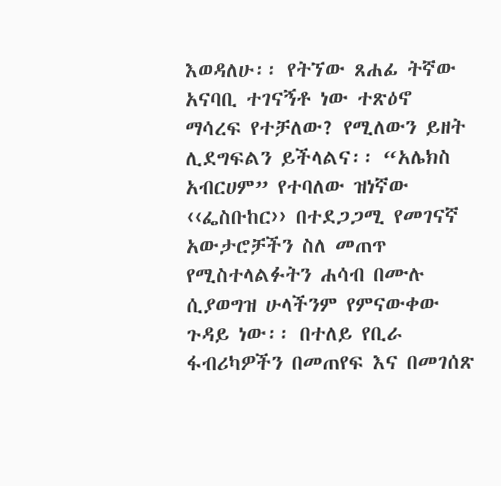እወዳለሁ፡፡ የትኘው ጸሐፊ ትኛው አናባቢ ተገናኝቶ ነው ተጽዕኖ ማሳረፍ የተቻለው? የሚለውን ይዘት ሊደግፍልን ይችላልና፡፡ “አሌክስ አብርሀም” የተባለው ዝነኛው ‹‹ፌስቡከር›› በተደጋጋሚ የመገናኛ አውታሮቻችን ስለ መጠጥ የሚስተላልፉትን ሐሳብ በሙሉ ሲያወግዝ ሁላችንም የምናውቀው ጉዳይ ነው፡፡ በተለይ የቢራ ፋብሪካዎችን በመጠየፍ እና በመገሰጽ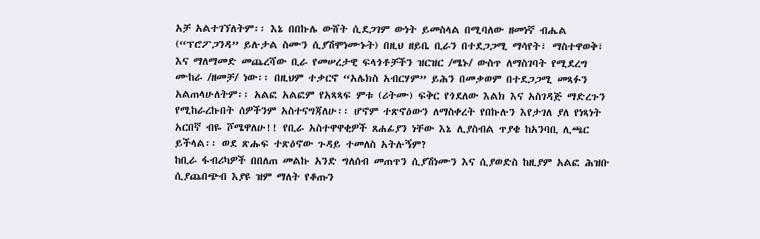አቻ አልተገኘለትም፡፡ እኔ በበኩሌ ውሸት ሲደጋገም ውነት ይመስላል በሚባለው ዘመነኛ ብሔል (“ፕሮፖጋንዳ” ይሉታል ስሙን ሲያሽሞነሙኑት) በዚህ ዘይቤ ቢራን በተደጋጋሚ ማሳየት፣ ማስተዋወቅ፣ እና ማለማመድ መጨረሻው ቢራ የመሠረታዊ ፍላጎቶቻችን ዝርዝር /ሜኑ/ ውስጥ ለማስገባት የሚደረግ ሙከራ /ዘመቻ/ ነው፡፡ በዚህም ተቃርኖ “አሌክስ አብርሃም” ይሕን በመቃወም በተደጋጋሚ መጻፉን አልጠላሁለትም፡፡ አልፎ አልፎም የአጻጻፍ ምቱ (ሪትሙ) ፍቅር የጎደለው እልክ እና አስገዳጅ ማድረጉን የሚከራረኩበት ሰዎችንም አስተናግጃለሁ፡፡ ሆኖም ተጽኖዕውን ለማስቀረት የበኩሉን እየታገለ ያለ የነጻነት አርበኛ ብዬ ሾሜዋለሁ!! የቢራ አስተዋዋቂዎች ጸሐፊያን ነቸው እኔ ሊያስብል ጥያቄ ከአንባቢ ሊጫር ይችላል፡፡ ወደ ጽሑፍ ተጽዕኖው ጉዳይ ተመለስ አትሉኝም?
ከቢራ ፋብሪካዎች በበለጠ መልኩ አንድ ግለሰብ መጠጥን ሲያሽነሙን እና ሲያወድስ ከዚያም አልፎ ሕዝቡ ሲያጨበጭብ እያዩ ዝም ማለት የቆጡን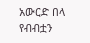አውርድ በላ የብብቷን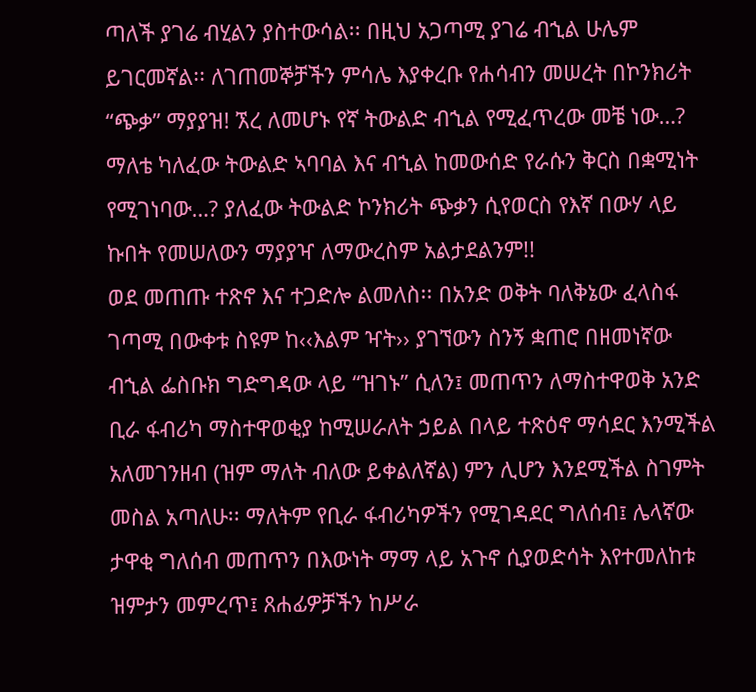ጣለች ያገሬ ብሂልን ያስተውሳል፡፡ በዚህ አጋጣሚ ያገሬ ብኂል ሁሌም ይገርመኛል፡፡ ለገጠመኞቻችን ምሳሌ እያቀረቡ የሐሳብን መሠረት በኮንክሪት “ጭቃ” ማያያዝ! ኧረ ለመሆኑ የኛ ትውልድ ብኂል የሚፈጥረው መቼ ነው…? ማለቴ ካለፈው ትውልድ ኣባባል እና ብኂል ከመውሰድ የራሱን ቅርስ በቋሚነት የሚገነባው…? ያለፈው ትውልድ ኮንክሪት ጭቃን ሲየወርስ የእኛ በውሃ ላይ ኩበት የመሠለውን ማያያዣ ለማውረስም አልታደልንም!!
ወደ መጠጡ ተጽኖ እና ተጋድሎ ልመለስ፡፡ በአንድ ወቅት ባለቅኔው ፈላስፋ ገጣሚ በውቀቱ ስዩም ከ‹‹እልም ዣት›› ያገኘውን ስንኝ ቋጠሮ በዘመነኛው ብኂል ፌስቡክ ግድግዳው ላይ “ዝገኑ” ሲለን፤ መጠጥን ለማስተዋወቅ አንድ ቢራ ፋብሪካ ማስተዋወቂያ ከሚሠራለት ኃይል በላይ ተጽዕኖ ማሳደር እንሚችል አለመገንዘብ (ዝም ማለት ብለው ይቀልለኛል) ምን ሊሆን እንደሚችል ስገምት መስል አጣለሁ፡፡ ማለትም የቢራ ፋብሪካዎችን የሚገዳደር ግለሰብ፤ ሌላኛው ታዋቂ ግለሰብ መጠጥን በእውነት ማማ ላይ አጉኖ ሲያወድሳት እየተመለከቱ ዝምታን መምረጥ፤ ጸሐፊዎቻችን ከሥራ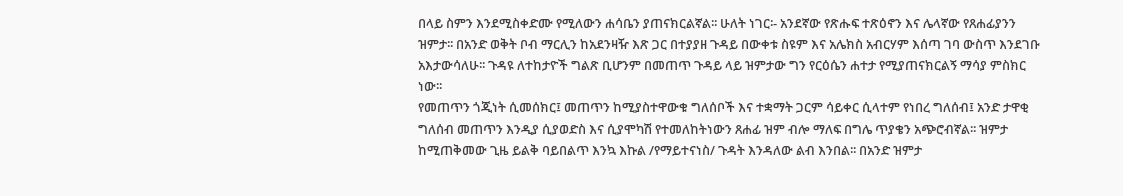በላይ ስምን እንደሚስቀድሙ የሚለውን ሐሳቤን ያጠናክርልኛል፡፡ ሁለት ነገር፡- አንደኛው የጽሑፍ ተጽዕኖን እና ሌላኛው የጸሐፊያንን ዝምታ፡፡ በአንድ ወቅት ቦብ ማርሊን ከአደንዛዥ እጽ ጋር በተያያዘ ጉዳይ በውቀቱ ስዩም እና አሌክስ አብርሃም እሰጣ ገባ ውስጥ እንደገቡ አእታውሳለሁ፡፡ ጉዳዩ ለተከታዮች ግልጽ ቢሆንም በመጠጥ ጉዳይ ላይ ዝምታው ግን የርዕሴን ሐተታ የሚያጠናክርልኝ ማሳያ ምስክር ነው፡፡
የመጠጥን ጎጂነት ሲመሰክር፤ መጠጥን ከሚያስተዋውቁ ግለሰቦች እና ተቋማት ጋርም ሳይቀር ሲላተም የነበረ ግለሰብ፤ አንድ ታዋቂ ግለሰብ መጠጥን እንዲያ ሲያወድስ እና ሲያሞካሽ የተመለከትነውን ጸሐፊ ዝም ብሎ ማለፍ በግሌ ጥያቄን አጭሮብኛል፡፡ ዝምታ ከሚጠቅመው ጊዜ ይልቅ ባይበልጥ እንኳ እኩል /የማይተናነስ/ ጉዳት እንዳለው ልብ እንበል፡፡ በአንድ ዝምታ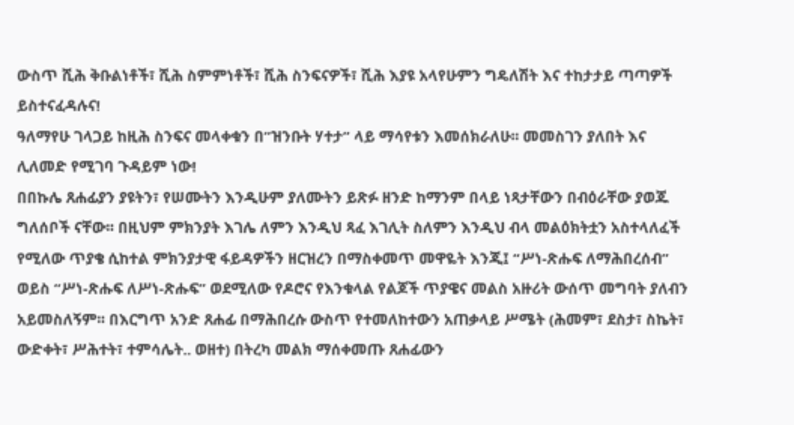ውስጥ ሺሕ ቅቡልነቶች፣ ሺሕ ስምምነቶች፣ ሺሕ ስንፍናዎች፣ ሺሕ እያዩ አላየሁምን ግዴለሽት እና ተከታታይ ጣጣዎች ይስተናፈዳሉና!
ዓለማየሁ ገላጋይ ከዚሕ ስንፍና መላቀቁን በ”ዝንቡት ሃተታ” ላይ ማሳየቱን እመሰክራለሁ፡፡ መመስገን ያለበት እና ሊለመድ የሚገባ ጉዳይም ነው!
በበኩሌ ጸሐፊያን ያዩትን፣ የሠሙትን እንዲሁም ያለሙትን ይጽፉ ዘንድ ከማንም በላይ ነጻታቸውን በብዕራቸው ያወጁ ግለሰቦች ናቸው፡፡ በዚህም ምክንያት እገሌ ለምን እንዲህ ጻፈ እገሊት ስለምን እንዲህ ብላ መልዕክትቷን አስተላለፈች የሚለው ጥያቄ ሲከተል ምክንያታዊ ፋይዳዎችን ዘርዝረን በማስቀመጥ መዋዬት እንጂ፤ “ሥነ-ጽሑፍ ለማሕበረሰብ” ወይስ “ሥነ-ጽሑፍ ለሥነ-ጽሑፍ” ወደሚለው የዶሮና የእንቁላል የልጆች ጥያዌና መልስ አዙሪት ውሰጥ መግባት ያለብን አይመስለኝም፡፡ በእርግጥ አንድ ጸሐፊ በማሕበረሱ ውስጥ የተመለከተውን አጠቃላይ ሥሜት (ሕመም፣ ደስታ፣ ስኬት፣ ውድቀት፣ ሥሕተት፣ ተምሳሌት.. ወዘተ) በትረካ መልክ ማሰቀመጡ ጸሐፊውን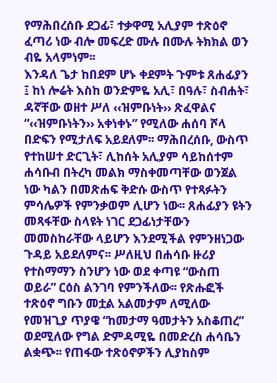የማሕበረሰቡ ደጋፊ፣ ተቃዋሚ አሊያም ተጽዕኖ ፈጣሪ ነው ብሎ መፍረድ ሙሉ በሙሉ ትክክል ወን ብዬ አላምነም፡፡
እንዳለ ጌታ ከበደም ሆኑ ቀደምት ጉምቱ ጸሐፊያን ፤ ከነ ሎሬት እስከ ወንድምዬ አሊ፣ በዓሉ፣ ስብሐት፣ ዳኛቸው ወዘተ ሥለ ‹‹ዝምቡነት›› ጽፈዋልና “‹‹ዝምቡነትን›› አቀነቀኑ” የሚለው ሐሰባ ሾላ በድፍን የሚታለፍ አይደለም፡፡ ማሕበረሰቡ, ውስጥ የተከሠተ ድርጊት፣ ሊከሰት አሊያም ሳይከሰተም ሐሳቡብ በትረካ መልክ ማስቀመጣቸው ወንጀል ነው ካልን በመጽሐፍ ቅድሱ ውስጥ የተጻፉትን ምሳሌዎች የምንቃወም ሊሆን ነው፡፡ ጸሐፊያን ዩትን  መጻፋቸው ስላዩት ነገር ደጋፊነታቸውን መመስከራቸው ላይሆን እንደሚችል የምንዘነጋው ጉዳይ አይደለምና፡፡ ሥለዚህ በሐሳቡ ዙሪያ የተስማማን ስንሆን ነው ወደ ቀጣዩ “ውስጠ ወይራ” ርዕስ ልንገባ የምንችለው፡፡ የጽሑፎች ተጽዕኖ ግቡን መቷል አልመታም ለሚለው የመዝጊያ ጥያዌ “ከመታማ ዓመታትን አስቆጠረ” ወደሚለው የግል ድምዳሚዬ በመድረስ ሐሳቤን ልቋጭ፡፡ የጠፋው ተጽዕኖዎችን ሊያከስም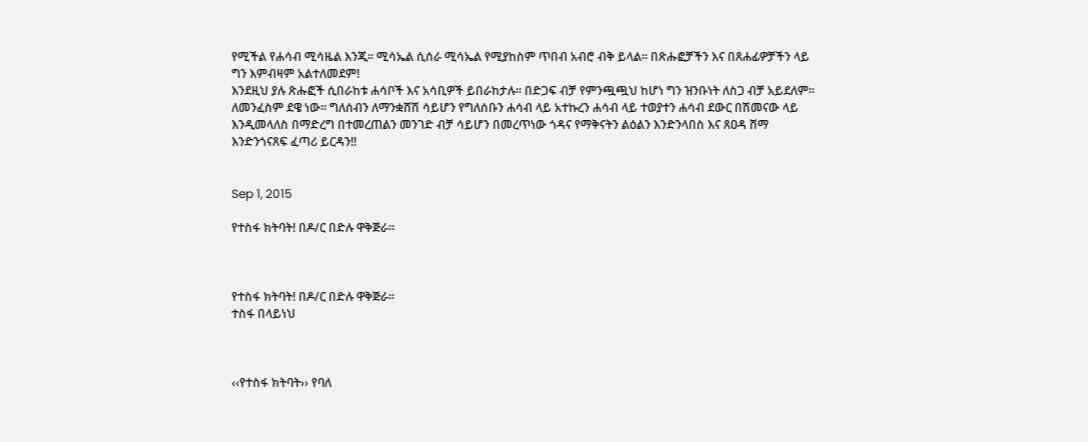የሚችል የሐሳብ ሚሳዜል እንጂ፡፡ ሚሳኤል ሲሰራ ሚሳኤል የሚያከስም ጥበብ አብሮ ብቅ ይላል፡፡ በጽሑፎቻችን እና በጸሐፊዎቻችን ላይ ግን እምብዛም አልተለመደም!
እንደዚህ ያሉ ጽሑፎች ሲበራከቱ ሐሳቦች እና አሳቢዎች ይበራከታሉ፡፡ በድጋፍ ብቻ የምንጯጯህ ከሆነ ግን ዝንቡነት ለስጋ ብቻ አይደለም፡፡ ለመንፈስም ደዌ ነው፡፡ ግለሰብን ለማንቋሸሽ ሳይሆን የግለሰቡን ሐሳብ ላይ አተኩረን ሐሳብ ላይ ተወያተን ሐሳብ ደውር በሽመናው ላይ እንዲመላለስ በማድረግ በተመረጠልን መንገድ ብቻ ሳይሆን በመረጥነው ጎዳና የማቅናትን ልዕልን እንድንላበስ እና ጸዐዳ ሸማ እንድንጎናጸፍ ፈጣሪ ይርዳን!!


Sep 1, 2015

የተስፋ ክትባት! በዶ/ር በድሉ ዋቅጅራ፡፡



የተስፋ ክትባት! በዶ/ር በድሉ ዋቅጅራ፡፡
ተስፋ በላይነህ



‹‹የተስፋ ክትባት›› የባለ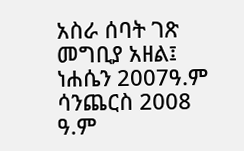አስራ ሰባት ገጽ መግቢያ አዘል፤ ነሐሴን 2007ዓ.ም  ሳንጨርስ 2008 ዓ.ም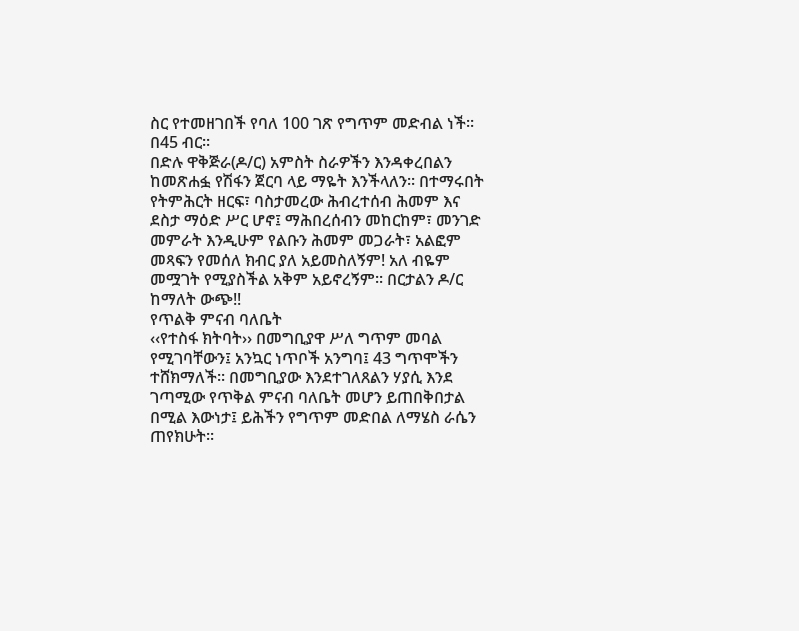ስር የተመዘገበች የባለ 100 ገጽ የግጥም መድብል ነች፡፡ በ45 ብር፡፡
በድሉ ዋቅጅራ(ዶ/ር) አምስት ስራዎችን እንዳቀረበልን ከመጽሐፏ የሽፋን ጀርባ ላይ ማዬት እንችላለን፡፡ በተማሩበት የትምሕርት ዘርፍ፣ ባስታመረው ሕብረተሰብ ሕመም እና ደስታ ማዕድ ሥር ሆኖ፤ ማሕበረሰብን መከርከም፣ መንገድ መምራት እንዲሁም የልቡን ሕመም መጋራት፣ አልፎም መጻፍን የመሰለ ክብር ያለ አይመስለኝም! አለ ብዬም መሟገት የሚያስችል አቅም አይኖረኝም፡፡ በርታልን ዶ/ር ከማለት ውጭ!!
የጥልቅ ምናብ ባለቤት
‹‹የተስፋ ክትባት›› በመግቢያዋ ሥለ ግጥም መባል የሚገባቸውን፤ አንኳር ነጥቦች አንግባ፤ 43 ግጥሞችን ተሸክማለች፡፡ በመግቢያው እንደተገለጸልን ሃያሲ እንደ ገጣሚው የጥቅል ምናብ ባለቤት መሆን ይጠበቅበታል በሚል እውነታ፤ ይሕችን የግጥም መድበል ለማሄስ ራሴን ጠየክሁት፡፡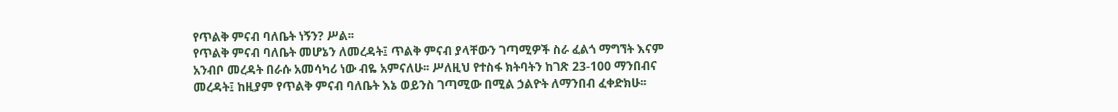የጥልቅ ምናብ ባለቤት ነኝን? ሥል፡፡
የጥልቅ ምናብ ባለቤት መሆኔን ለመረዳት፤ ጥልቅ ምናብ ያላቸውን ገጣሚዎች ስራ ፈልጎ ማግኘት እናም አንብቦ መረዳት በራሱ አመሳካሪ ነው ብዬ አምናለሁ፡፡ ሥለዚህ የተስፋ ክትባትን ከገጽ 23-100 ማንበብና መረዳት፤ ከዚያም የጥልቅ ምናብ ባለቤት እኔ ወይንስ ገጣሚው በሚል ኃልዮት ለማንበብ ፈቀድክሁ፡፡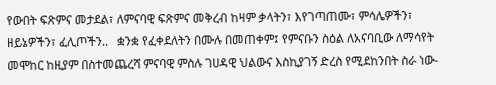የውበት ፍጽምና መታደል፣ ለምናባዊ ፍጽምና መቅረብ ከዛም ቃላትን፣ እየገጣጠሙ፣ ምሳሌዎችን፣ ዘይኔዎችን፣ ፈሊጦችን..   ቋንቋ የፈቀደለትን በሙሉ በመጠቀም፤ የምናቡን ስዕል ለአናባቢው ለማሳየት መሞከር ከዚያም በስተመጨረሻ ምናባዊ ምስሉ ገሀዳዊ ህልውና እስኪያገኝ ድረስ የሚደከንበት ስራ ነው-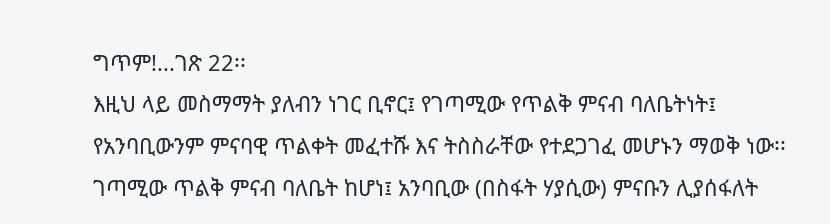ግጥም!...ገጽ 22፡፡
እዚህ ላይ መስማማት ያለብን ነገር ቢኖር፤ የገጣሚው የጥልቅ ምናብ ባለቤትነት፤ የአንባቢውንም ምናባዊ ጥልቀት መፈተሹ እና ትስስራቸው የተደጋገፈ መሆኑን ማወቅ ነው፡፡ ገጣሚው ጥልቅ ምናብ ባለቤት ከሆነ፤ አንባቢው (በስፋት ሃያሲው) ምናቡን ሊያሰፋለት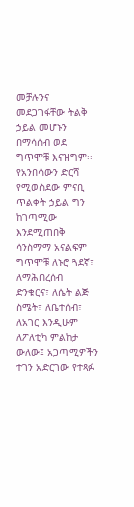መቻሉንና መደጋገፋቸው ትልቅ ኃይል መሆኑን በማሳሰብ ወደ ግጥሞቹ እናዝግም፡፡ የአንበሳውን ድርሻ የሚወስደው ምናቢ ጥልቀት ኃይል ግን ከገጣሚው እንደሚጠበቅ ሳንስማማ አናልፍም
ግጥሞቹ ለኑሮ ጓደኛ፣ ለማሕበረሰብ ድንቁርና፣ ለሴት ልጅ ስሜት፣ ለቤተሰብ፣ ለአገር እንዲሁም ለፖለቲካ ምልከታ ውለው፤ አጋጣሚዎችን ተገን አድርገው የተጻፉ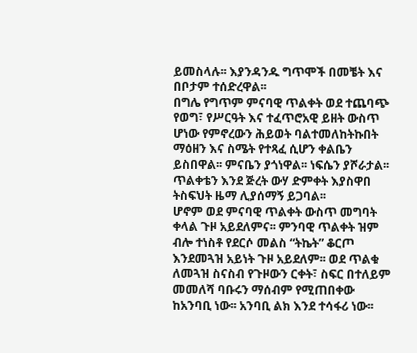ይመስላሉ፡፡ እያንዳንዱ ግጥሞች በመቼት እና በቦታም ተሰድረዋል፡፡
በግሌ የግጥም ምናባዊ ጥልቀት ወደ ተጨባጭ የወግ፣ የሥርዓት እና ተፈጥሮአዊ ይዘት ውስጥ ሆነው የምኖረውን ሕይወት ባልተመለከትኩበት ማዕዘን እና ስሜት የተጻፈ ሲሆን ቀልቤን ይስበዋል፡፡ ምናቤን ያጎነዋል፡፡ ነፍሴን ያሾራታል፡፡ ጥልቀቴን እንደ ጅረት ውሃ ድምቀት እያስዋበ ትስፍህት ዜማ ሊያሰማኝ ይጋባል፡፡
ሆኖም ወደ ምናባዊ ጥልቀት ውስጥ መግባት ቀላል ጉዞ አይደለምና፡፡ ምንባዊ ጥልቀት ዝም ብሎ ተነስቶ የደርሶ መልስ “ትኬት” ቆርጦ እንደመጓዝ አይነት ጉዞ አይደለም፡፡ ወደ ጥልቁ ለመጓዝ ስናስብ የጉዞውን ርቀት፣ ስፍር በተለይም መመለሻ ባቡሩን ማሰብም የሚጠበቀው ከአንባቢ ነው፡፡ አንባቢ ልክ እንደ ተሳፋሪ ነው፡፡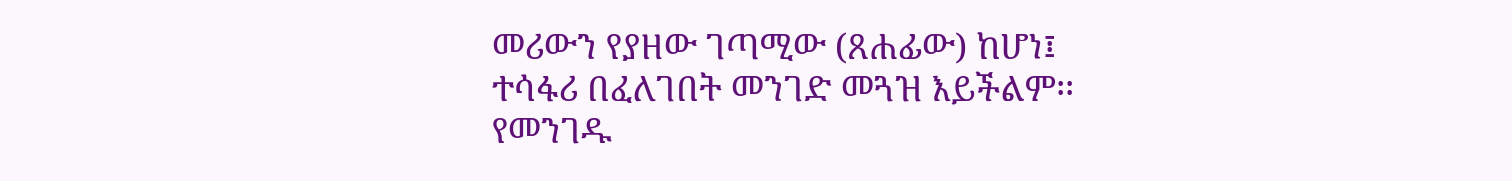መሪውን የያዘው ገጣሚው (ጸሐፊው) ከሆነ፤ ተሳፋሪ በፈለገበት መንገድ መጓዝ እይችልም፡፡ የመንገዱ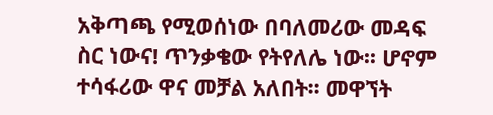አቅጣጫ የሚወሰነው በባለመሪው መዳፍ ስር ነውና! ጥንቃቄው የትየለሌ ነው፡፡ ሆኖም ተሳፋሪው ዋና መቻል አለበት፡፡ መዋኘት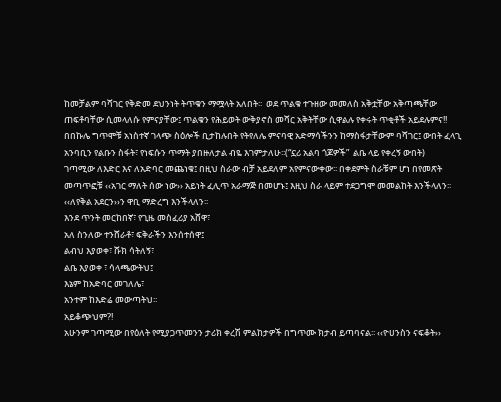ከመቻልም ባሻገር የቅድመ ደህንነት ትጥቁን ማሟላት አለበት፡፡  ወደ ጥልቁ ተጉዘው መመለስ አቅቷቸው አቅጣጫቸው ጠፍቶባቸው ሲመላለሱ የምናያቸው፤ ጥልቁን የሕይወት ውቅያኖስ መሻር አቅትቸው ሲዋልሉ የቀሩት ጥቂቶች አይደሉምና!!
በበኩሌ ግጥሞቹ አነስተኛ ገላጭ ስዕሎች ቢታከሉበት የትየለሌ ምናባዊ አድማሳችንን ከማስፋታቸውም ባሻገር፤ ውበት ፈላጊ አንባቢን የልቡን ስፋት፣ የነፍሱን ጥማት ያበዙለታል ብዬ እገምታለሁ፡፡(“ኗሪ አልባ ጎጆዎች”  ልቤ ላይ የቀረኝ ውበት)
ገጣሚው ለእድር እና ለአድባር መጨነቁ፤ በዚህ ስራው ብቻ አይደለም አየምናውቀው፡፡ በቀደምት ስራቹም ሆነ በየመጽት መጣጥፎቹ ‹‹አገር ማለት ሰው ነው›› አይነት ፈሊጥ አራማጅ በመሆኑ፤ እዚህ ስራ ላይም ተደጋግሞ መመልከት እንችላለን፡፡ ‹‹ለየቅል አደርን››ን ዋቢ ማድረግ እንችላለን፡፡
እንደ ጥንት መርከበኛ፣ የጊዜ መስፈሪያ አሸዋ፣
አለ ስንለው ተንሸራቶ፣ ፍቅራችን እንሰተሰዋ፤
ልብህ እያወቀ፣ ሹክ ሳትለኝ፣
ልቤ እያወቀ ፣ ሳላጫውትህ፤
እኔም ከአድባር መገለሌ፣
አንተም ከእድሬ መውጣትህ፡፡
አይቆጭህም?!
አሁንም ገጣሚው በየዕለት የሚያጋጥመንን ታሪክ ቀረሽ ምልከታዎች በግጥሙ ክታብ ይጣባናል፡፡ ‹‹ዮሀንስን ናፍቆት››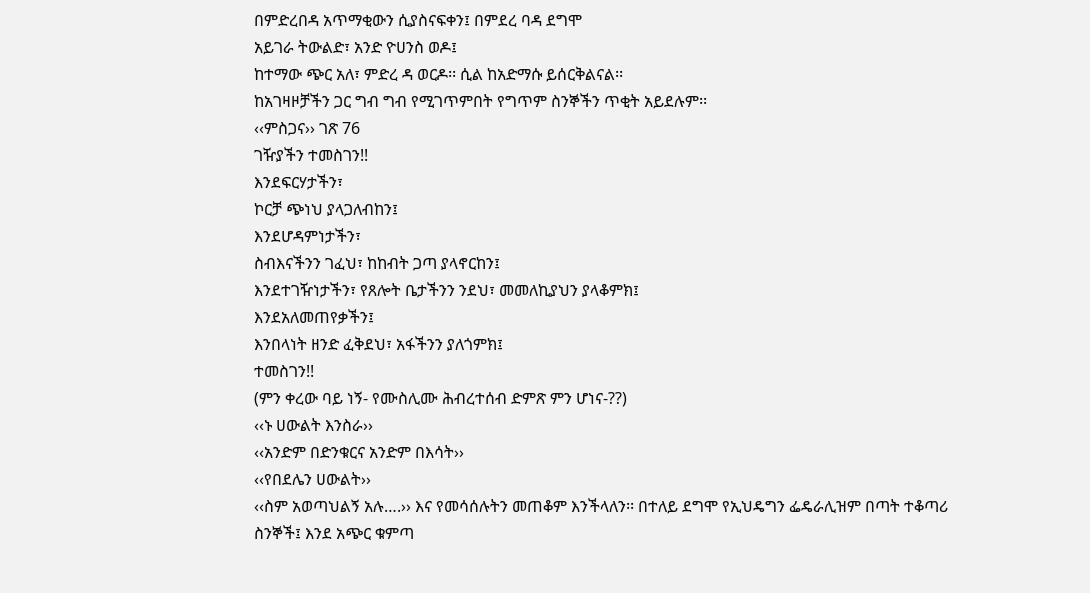በምድረበዳ አጥማቂውን ሲያስናፍቀን፤ በምደረ ባዳ ደግሞ
አይገራ ትውልድ፣ አንድ ዮሀንስ ወዶ፤
ከተማው ጭር አለ፣ ምድረ ዳ ወርዶ፡፡ ሲል ከአድማሱ ይሰርቅልናል፡፡
ከአገዛዞቻችን ጋር ግብ ግብ የሚገጥምበት የግጥም ስንኞችን ጥቂት አይደሉም፡፡
‹‹ምስጋና›› ገጽ 76
ገዥያችን ተመስገን!!
እንደፍርሃታችን፣
ኮርቻ ጭነህ ያላጋለብከን፤
እንደሆዳምነታችን፣
ስብእናችንን ገፈህ፣ ከከብት ጋጣ ያላኖርከን፤
እንደተገዥነታችን፣ የጸሎት ቤታችንን ንደህ፣ መመለኪያህን ያላቆምክ፤
እንደአለመጠየቃችን፤
እንበላነት ዘንድ ፈቅደህ፣ አፋችንን ያለጎምክ፤
ተመስገን!!
(ምን ቀረው ባይ ነኝ- የሙስሊሙ ሕብረተሰብ ድምጽ ምን ሆነና-??)
‹‹ኑ ሀውልት እንስራ››
‹‹አንድም በድንቁርና አንድም በእሳት››
‹‹የበደሌን ሀውልት››
‹‹ስም አወጣህልኝ አሉ….›› እና የመሳሰሉትን መጠቆም እንችላለን፡፡ በተለይ ደግሞ የኢህዴግን ፌዴራሊዝም በጣት ተቆጣሪ ስንኞች፤ እንደ አጭር ቁምጣ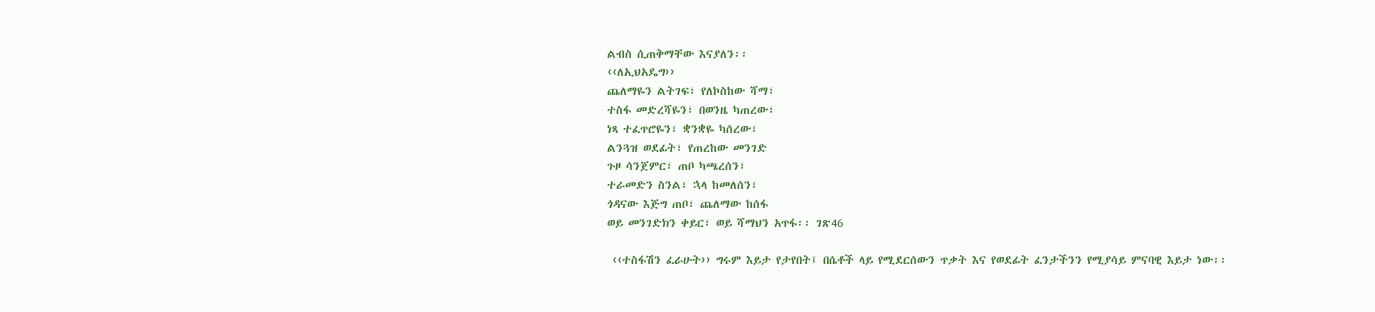ልብስ ሲጠቅማቸው እናያለን፡፡
‹‹ለኢህአዴግ››
ጨለማዬን ልትገፍ፣ የለኮስከው ሻማ፣
ተስፋ መድረሻዬን፣ በወንዜ ካጠረው፣
ነጻ ተፈጥሮዬን፣ ቋንቋዬ ካሰረው፣
ልንጓዝ ወደፊት፣ የጠረከው መንገድ
ጉዞ ሳንጀምር፣ ጠቦ ካጫረሰን፣
ተራመድን ስንል፣ ኋላ ከመለሰን፣
ጎዳናው እጅግ ጠቦ፣ ጨለማው ከሰፋ
ወይ መንገድክን ቀይር፣ ወይ ሻማህን አጥፋ፡፡ ገጽ46

 ‹‹ተስፋሽን ፈራሁት›› ግሩም እይታ የታየበት፤ በሴቶች ላይ የሚደርሰውን ጥቃት እና የወደፊት ፈንታችንን የሚያሳይ ምናባዊ እይታ ነው፡፡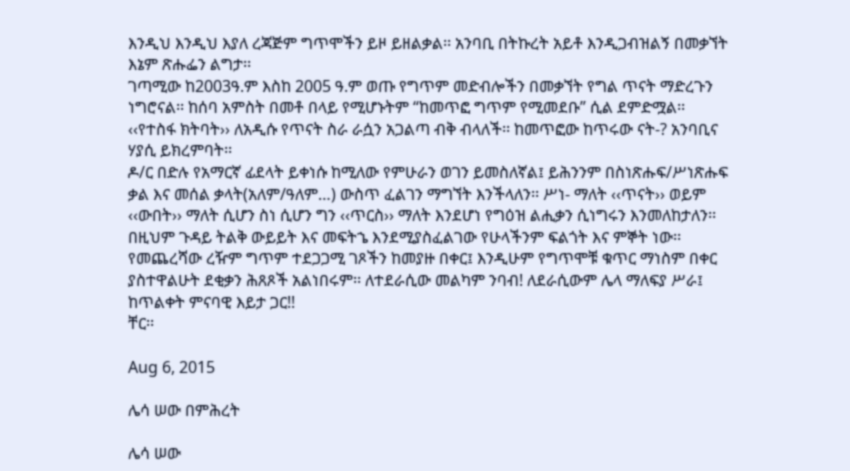እንዲህ እንዲህ እያለ ረጃጅም ግጥሞችን ይዞ ይዘልቃል፡፡ አንባቢ በትኩረት አይቶ እንዲጋብዝልኝ በመቃኘት እኔም ጽሑፌን ልግታ፡፡
ገጣሚው ከ2003ዓ.ም እስከ 2005 ዓ.ም ወጡ የግጥም መድብሎችን በመቃኘት የግል ጥናት ማድረጉን ነግሮናል፡፡ ከሰባ አምስት በመቶ በላይ የሚሆኑትም “ከመጥፎ ግጥም የሚመደቡ” ሲል ደምድሟል፡፡ ‹‹የተስፋ ክትባት›› ለአዲሱ የጥናት ስራ ራሷን አጋልጣ ብቅ ብላለች፡፡ ከመጥፎው ከጥሩው ናት-? አንባቢና ሃያሲ ይክረምባት፡፡
ዶ/ር በድሉ የአማርኛ ፊደላት ይቀነሱ ከሚለው የምሁራን ወገን ይመስለኛል፤ ይሕንንም በስነጽሑፍ/ሥነጽሑፍ ቃል እና መሰል ቃላት(አለም/ዓለም…) ውስጥ ፈልገን ማግኘት እንችላለን፡፡ ሥነ- ማለት ‹‹ጥናት›› ወይም ‹‹ውበት›› ማለት ሲሆን ስነ ሲሆን ግን ‹‹ጥርስ›› ማለት እንደሆነ የግዕዝ ልሒቃን ሲነግሩን እንመለከታለን፡፡ በዚህም ጉዳይ ትልቅ ውይይት እና መፍትኄ እንደሚያስፈልገው የሁላችንም ፍልጎት እና ምኞት ነው፡፡
የመጨረሻው ረዥም ግጥም ተደጋጋሚ ገጾችን ከመያዙ በቀር፤ እንዲሁም የግጥሞቹ ቁጥር ማነስም በቀር ያስተዋልሁት ደቂቃን ሕጸጾች አልነበሩም፡፡ ለተደራሲው መልካም ንባብ! ለደራሲውም ሌላ ማለፍያ ሥራ፤ ከጥልቀት ምናባዊ እይታ ጋር!!
ቸር፡፡

Aug 6, 2015

ሌሳ ሠው በምሕረት

ሌሳ ሠው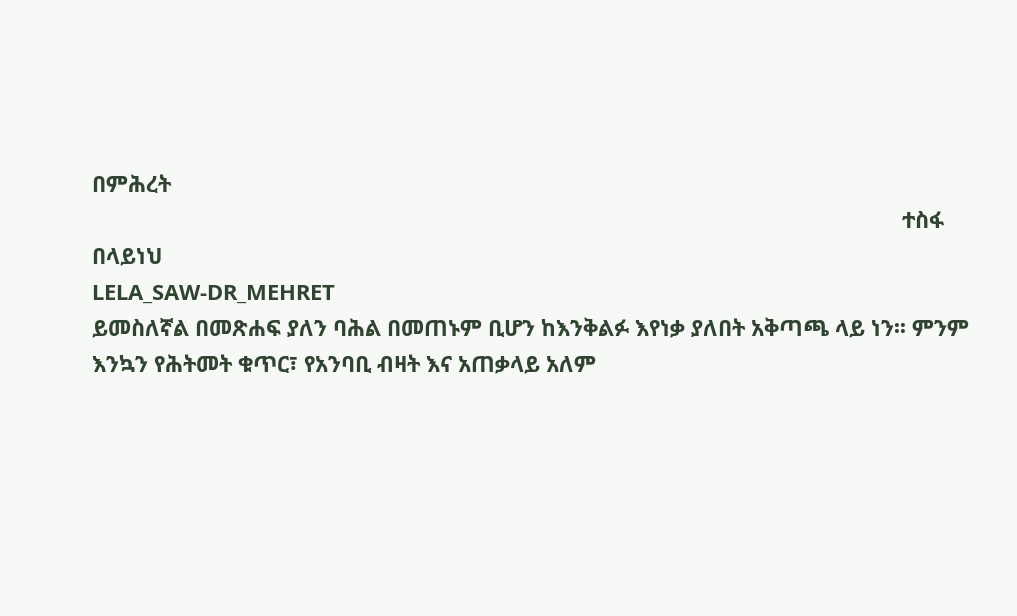በምሕረት
                                                                                                                                       ተስፋ በላይነህ
LELA_SAW-DR_MEHRET
ይመስለኛል በመጽሐፍ ያለን ባሕል በመጠኑም ቢሆን ከእንቅልፉ እየነቃ ያለበት አቅጣጫ ላይ ነን፡፡ ምንም እንኳን የሕትመት ቁጥር፣ የአንባቢ ብዛት እና አጠቃላይ አለም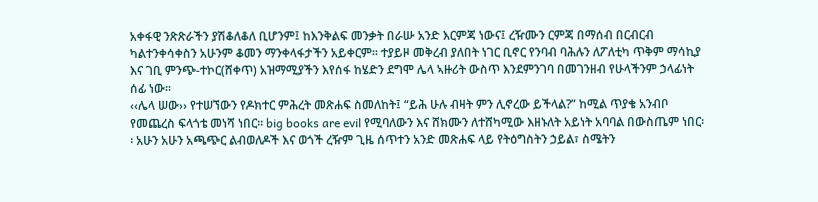አቀፋዊ ንጽጽራችን ያሽቆለቆለ ቢሆንም፤ ከእንቅልፍ መንቃት በራሡ አንድ እርምጃ ነውና፤ ረዥሙን ርምጃ በማሰብ በርብርብ ካልተንቀሳቀስን አሁንም ቆመን ማንቀላፋታችን አይቀርም፡፡ ተያይዞ መቅረብ ያለበት ነገር ቢኖር የንባብ ባሕሉን ለፖለቲካ ጥቅም ማሳኪያ እና ገቢ ምንጭ-ተኮር(ሸቀጥ) አዝማሚያችን እየሰፋ ከሄድን ደግሞ ሌላ ኣዙሪት ውስጥ እንደምንገባ በመገንዘብ የሁላችንም ኃላፊነት ሰፊ ነው፡፡
‹‹ሌላ ሠው›› የተሠኘውን የዶክተር ምሕረት መጽሐፍ ስመለከት፤ “ይሕ ሁሉ ብዛት ምን ሊኖረው ይችላል?” ከሚል ጥያቄ አንብቦ የመጨረስ ፍላጎቴ መነሻ ነበር፡፡ big books are evil የሚባለውን እና ሸክሙን ለተሸካሚው እዘኑለት አይነት አባባል በውስጤም ነበር፡፡ አሁን አሁን አጫጭር ልብወለዶች እና ወጎች ረዥም ጊዜ ሰጥተን አንድ መጽሐፍ ላይ የትዕግስትን ኃይል፣ ስሜትን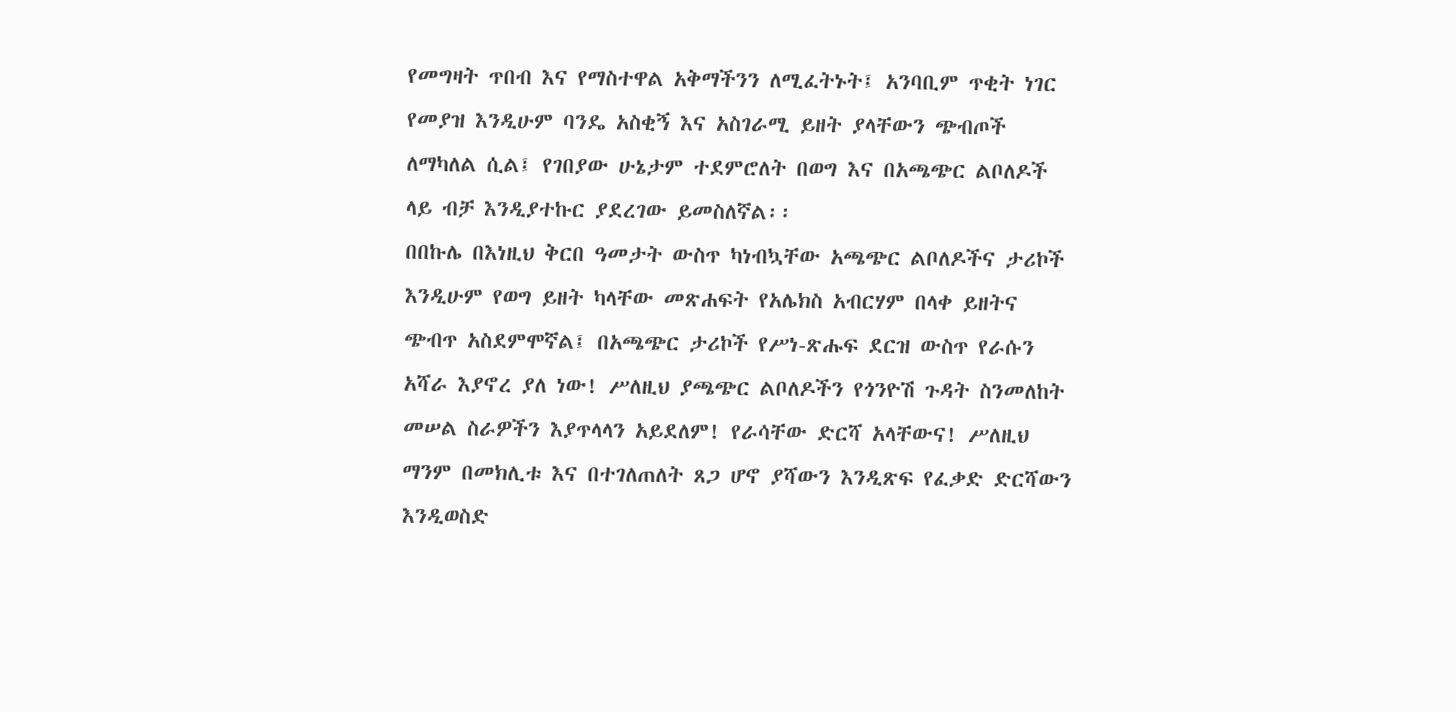የመግዛት ጥበብ እና የማስተዋል አቅማችንን ለሚፈትኑት፤ አንባቢም ጥቂት ነገር የመያዝ እንዲሁም ባንዴ አስቂኝ እና አስገራሚ ይዘት ያላቸውን ጭብጦች ለማካለል ሲል፤ የገበያው ሁኔታም ተደምሮለት በወግ እና በአጫጭር ልቦለዶች ላይ ብቻ እንዲያተኩር ያደረገው ይመስለኛል፡፡
በበኩሌ በእነዚህ ቅርበ ዓመታት ውስጥ ካነብኳቸው አጫጭር ልቦለዶችና ታሪኮች እንዲሁም የወግ ይዘት ካላቸው መጽሐፍት የአሌክስ አብርሃም በላቀ ይዘትና ጭብጥ አስደምሞኛል፤ በአጫጭር ታሪኮች የሥነ-ጽሑፍ ደርዝ ውስጥ የራሱን አሻራ እያኖረ ያለ ነው! ሥለዚህ ያጫጭር ልቦለዶችን የጎንዮሽ ጉዳት ስንመለከት መሠል ስራዎችን እያጥላላን አይደለም! የራሳቸው ድርሻ አላቸውና! ሥለዚህ ማንም በመክሊቱ እና በተገለጠለት ጸጋ ሆኖ ያሻውን እንዲጽፍ የፈቃድ ድርሻውን እንዲወስድ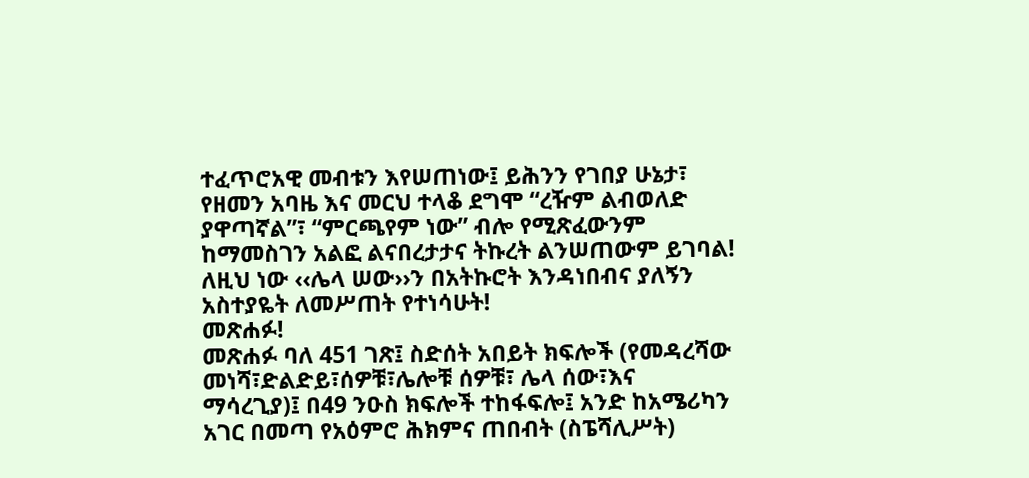ተፈጥሮአዊ መብቱን እየሠጠነው፤ ይሕንን የገበያ ሁኔታ፣ የዘመን አባዜ እና መርህ ተላቆ ደግሞ “ረዥም ልብወለድ ያዋጣኛል”፣ “ምርጫየም ነው” ብሎ የሚጽፈውንም ከማመስገን አልፎ ልናበረታታና ትኩረት ልንሠጠውም ይገባል! ለዚህ ነው ‹‹ሌላ ሠው››ን በአትኩሮት እንዳነበብና ያለኝን አስተያዬት ለመሥጠት የተነሳሁት!
መጽሐፉ!
መጽሐፉ ባለ 451 ገጽ፤ ስድሰት አበይት ክፍሎች (የመዳረሻው መነሻ፣ድልድይ፣ሰዎቹ፣ሌሎቹ ሰዎቹ፣ ሌላ ሰው፣እና ማሳረጊያ)፤ በ49 ንዑስ ክፍሎች ተከፋፍሎ፤ አንድ ከአሜሪካን አገር በመጣ የአዕምሮ ሕክምና ጠበብት (ስፔሻሊሥት)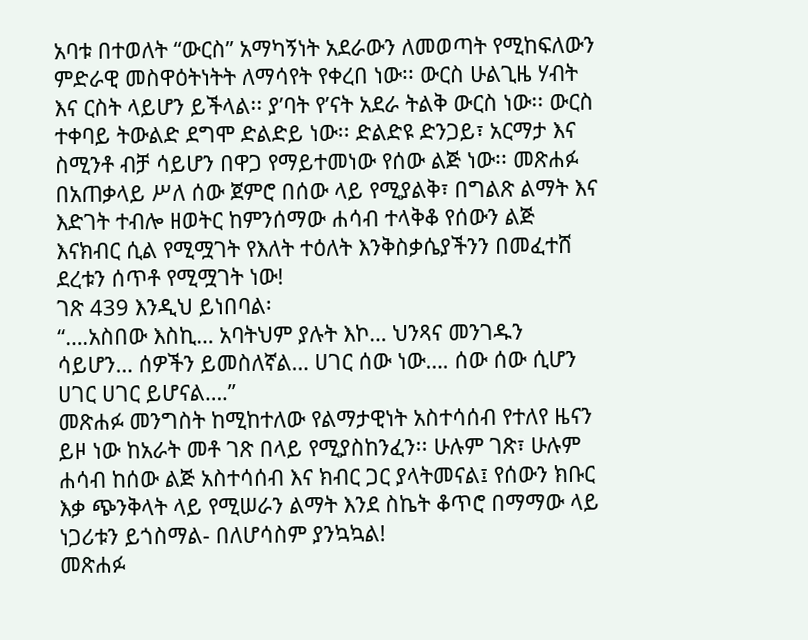አባቱ በተወለት “ውርስ” አማካኝነት አደራውን ለመወጣት የሚከፍለውን ምድራዊ መስዋዕትነትት ለማሳየት የቀረበ ነው፡፡ ውርስ ሁልጊዜ ሃብት እና ርስት ላይሆን ይችላል፡፡ ያ’ባት የ’ናት አደራ ትልቅ ውርስ ነው፡፡ ውርስ ተቀባይ ትውልድ ደግሞ ድልድይ ነው፡፡ ድልድዩ ድንጋይ፣ አርማታ እና ስሚንቶ ብቻ ሳይሆን በዋጋ የማይተመነው የሰው ልጅ ነው፡፡ መጽሐፉ በአጠቃላይ ሥለ ሰው ጀምሮ በሰው ላይ የሚያልቅ፣ በግልጽ ልማት እና እድገት ተብሎ ዘወትር ከምንሰማው ሐሳብ ተላቅቆ የሰውን ልጅ እናክብር ሲል የሚሟገት የእለት ተዕለት እንቅስቃሴያችንን በመፈተሸ ደረቱን ሰጥቶ የሚሟገት ነው!
ገጽ 439 እንዲህ ይነበባል፡
“….አስበው እስኪ… አባትህም ያሉት እኮ… ህንጻና መንገዱን ሳይሆን… ሰዎችን ይመስለኛል… ሀገር ሰው ነው…. ሰው ሰው ሲሆን ሀገር ሀገር ይሆናል….”
መጽሐፉ መንግስት ከሚከተለው የልማታዊነት አስተሳሰብ የተለየ ዜናን ይዞ ነው ከአራት መቶ ገጽ በላይ የሚያስከንፈን፡፡ ሁሉም ገጽ፣ ሁሉም ሐሳብ ከሰው ልጅ አስተሳሰብ እና ክብር ጋር ያላትመናል፤ የሰውን ክቡር እቃ ጭንቅላት ላይ የሚሠራን ልማት እንደ ስኬት ቆጥሮ በማማው ላይ ነጋሪቱን ይጎስማል- በለሆሳስም ያንኳኳል!
መጽሐፉ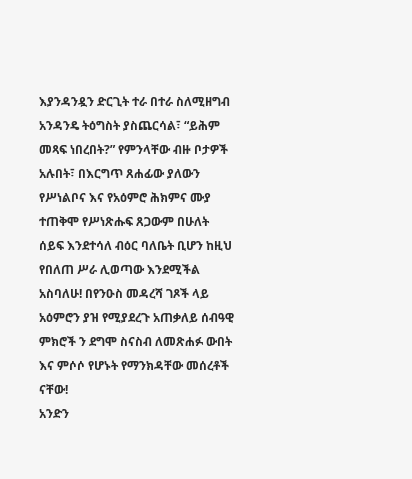እያንዳንዷን ድርጊት ተራ በተራ ስለሚዘግብ አንዳንዴ ትዕግስት ያስጨርሳል፣ “ይሕም መጻፍ ነበረበት?” የምንላቸው ብዙ ቦታዎች አሉበት፣ በእርግጥ ጸሐፊው ያለውን የሥነልቦና እና የአዕምሮ ሕክምና ሙያ ተጠቅሞ የሥነጽሑፍ ጸጋውም በሁለት ሰይፍ እንደተሳለ ብዕር ባለቤት ቢሆን ከዚህ የበለጠ ሥራ ሊወጣው እንደሚችል አስባለሁ! በየንዑስ መዳረሻ ገጾች ላይ አዕምሮን ያዝ የሚያደረጉ አጠቃለይ ሰብዓዊ ምክሮች ን ደግሞ ስናስብ ለመጽሐፉ ውበት እና ምሶሶ የሆኑት የማንክዳቸው መሰረቶች ናቸው!
አንድን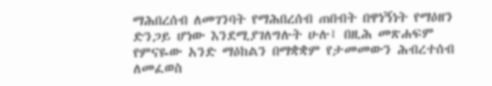ማሕበረሰብ ለመገንባት የማሕበረሰብ ጠበብት በዋነኝነት የማዕዘን ድንጋይ ሆነው እንደሚያገለግሉት ሁሉ፤ በዚሕ መጽሐፍም የምናዬው አንድ ማዕከልን በማቋቋም የታመመውን ሕብረተሰብ ለመፈወስ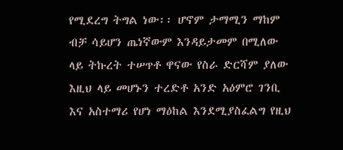የሚደረግ ትግል ነው፡፡ ሆኖም ታማሚን ማከም ብቻ ሳይሆን ጤነኛውም እንዳይታመም በሚለው ላይ ትኩረት ተሠጥቶ ዋናው የስራ ድርሻም ያለው እዚህ ላይ መሆኑን ተረድቶ አንድ አዕምሮ ገንቢ እና አስተማሪ የሆነ ማዕከል እንደሚያስፈልግ የዚህ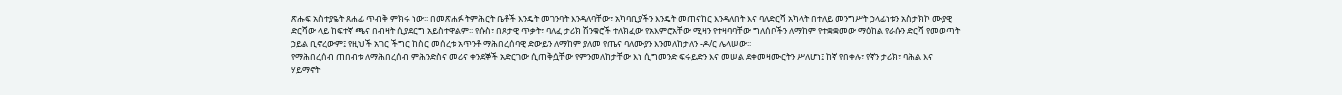ጽሑፍ አስተያዬት ጸሐፊ ጥብቅ ምክሩ ነው፡፡ በመጽሐፉ ትምሕርት ቤቶች እንዴት መገንባት እንዳለባቸው፣ አካባቢያችን እንዴት መጠናከር እንዳለበት እና ባለድርሻ አካላት በተለይ መንግሥት ኃላፊነቱን አስታክኮ ሙያዊ ድርሻው ላይ ከፍተኛ ጫና በብዛት ሲያደርግ አይስተዋልም፡፡ የሱስ፣ በጾታዊ ጥቃት፣ ባለፈ ታሪክ ሽንቁሮች ተለክፈው የአእምሮአቸው ሚዛን የተዛባባቸው ግለሰቦችን ለማከም የተቋቋመው ማዕከል የራሱን ድርሻ የመወጣት ኃይል ቢኖረውም፤ የዚህች አገር ችግር ከስር መሰረቱ አጥንቶ ማሕበረሰባዊ ድውይን ለማከም ያለመ የጤና ባለሙያን እንመለከታለን -ዶ/ር ሌላሠው፡፡
የማሕበረሰብ ጠበብቱ ለማሕበረሰብ ምሕንድስና መሪና ቀንደኞች አድርገው ሲጠቅሷቸው የምንመለከታቸው እነ ሲግመንድ ፍሩይድን እና መሠል ደቀመዛሙርትን ሥለሆነ፤ ከኛ የበቀሉ፣ የኛን ታሪክ፣ ባሕል እና ሃይማኖት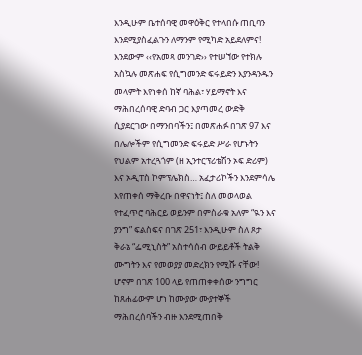እንዲሁም ቤተሰባዊ መዋዕቅር የተላበሱ ጠቢባን እንደሚያስፈልጉን ለማንም የሚካድ አይደለምና! እንደውም ‹‹የአመጻ መንገድ›› የተሠኘው የተክሉ አስኳሉ መጽሐፍ የሲግመንድ ፍሩይድን እያንዳንዱን መላምት እየነቀሰ ከኛ ባሕል፣ ሃይማኖት እና ማሕበረሰባዊ ድባብ ጋር እያጣመረ ውድቅ ሲያደርገው በማንበባችን፤ በመጽሐፉ በገጽ 97 እና በሌሎችም የሲግመንድ ፍሩይድ ሥራ የሆኑትን የህልም አተረጓጎም (ዘ ኢንተርፕሪቴሽን ኦፍ ድሪም) እና ኦዲፐስ ኮምፕሌክስ… አፈታሪኮችን እንደምሳሌ እየጠቀሰ ማቅረቡ በዋናነት፤ ስለ መወላወል የተፈጥሮ ባሕርይ ወይንም በምስራቁ አለም “ዪን እና ያንግ” ፍልስፍና በገጽ 251፣ እንዲሁም ስለ ጾታ ቅራኔ “ፌሚኒስት” አስተሳሰብ ውይይቶች ትልቅ ሙግትን እና የመወያያ መድረክን የሚሹ ናቸው!  ሆኖም በገጽ 100 ላይ የጠጠቀቀሰው ንግግር ከጸሐፊውም ሆነ ከሙያው ሙያተኞች ማሕበረሰባችን ብዙ እንደሚጠበቅ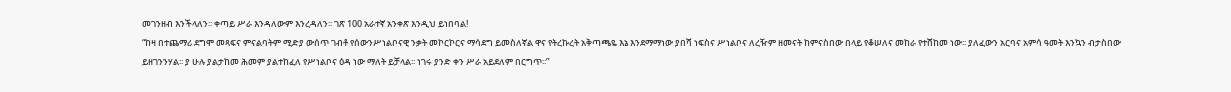መገንዘብ እንችላለን፡፡ ቀጣይ ሥራ እንዳለውም እንረዳለን፡፡ ገጽ 100 አራተኛ አንቀጽ እንዲህ ይነበባል!
“ከዛ በተጨማሪ ደግሞ መጻፍና ምናልባትም ሚድያ ውሰጥ ገብቶ የሰውንሥነልቦናዊ ንቃት መኮርኮርና ማሳደግ ይመስለኛል ዋና የትረኩረት አቅጣጫዬ እኔ እንደማማነው ያበሻ ነፍስና ሥነልቦና ለረዥም ዘመናት ከምናስበው በላይ የቆሠለና መከራ የተሸከመ ነው፡፡ ያለፈውን አርባና አምሳ ዓመት እንኳን ብታስበው ይዘገንንሃል፡፡ ያ ሁሉ ያልታከመ ሕመም ያልተከፈለ የሥነልቦና ዕዳ ነው ማለት ይቻላል፡፡ ነገሩ ያንድ ቀን ሥራ አይደለም በርግጥ፡፡”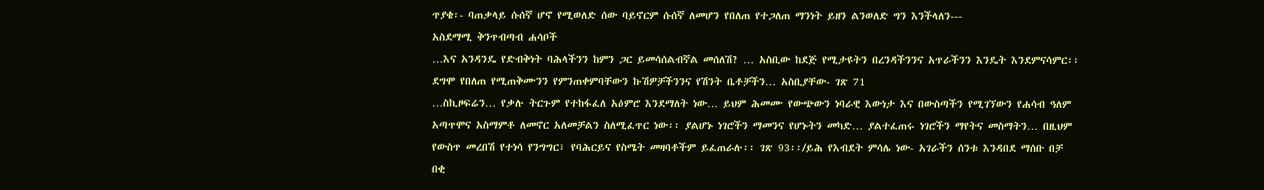ጥያቄ፡- ባጠቃላይ ሱሰኛ ሆኖ የሚወለድ ሰው ባይኖርም ሱሰኛ ለመሆን የበለጠ የተጋለጠ ማንነት ይዘን ልንወለድ ግን እንችላለን---
አስደማሚ ቅንጥብጣብ ሐሳቦች
…እና አንዳንዴ የድብቅነት ባሕላችንን ከምን ጋር ይመሳሰልብኛል መሰለሽ? … አስቢው ከደጅ የሚታዩትን በረንዳችንንና አጥራችንን እንዴት እንደምናሳምር፡፡ ደግሞ የበለጠ የሚጠቅሙንን የምንጠቀምባቸውን ኩሽዎቻችንንና የሽንት ቤቶቻችን… አስቢያቸው- ገጽ 71
…ስኪዞፍሬን… የቃሉ ትርጉም የተከፋፈለ አዕምሮ እንደማለት ነው… ይህም ሕመሙ የውጭውን ነባራዊ እውነታ እና በውስጣችን የሚገኘውን የሐሳብ ዓለም አጣጥሞና አስማምቶ ለመኖር አለመቻልን ስለሚፈጥር ነው፡፡ ያልሆኑ ነገሮችን ማመንና የሆኑትን መካድ… ያልተፈጠሩ ነገሮችን ማየትና መስማትን… በዚህም የውስጥ መረበሽ የተነሳ የንግግር፣ የባሕርይና የስሜት መዛባቶችም ይፈጠራሉ፡፡ ገጽ 93፡፡/ይሕ የእብደት ምሳሌ ነው- አገራችን ሰንቱ እንዳበደ ማሰቡ በቻ በቂ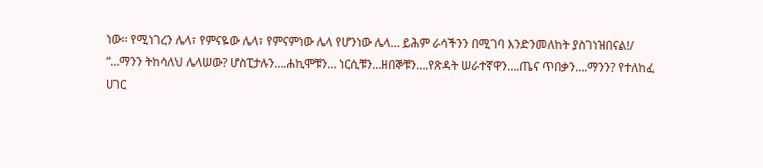ነው፡፡ የሚነገረን ሌላ፣ የምናዬው ሌላ፣ የምናምነው ሌላ የሆንነው ሌላ… ይሕም ራሳችንን በሚገባ እንድንመለከት ያስገነዝበናል!/
“…ማንን ትከሳለህ ሌላሠው? ሆስፒታሉን….ሐኪሞቹን… ነርሲቹን…ዘበኞቹን….የጽዳት ሠራተኛዋን….ጤና ጥበቃን….ማንን? የተለከፈ ሀገር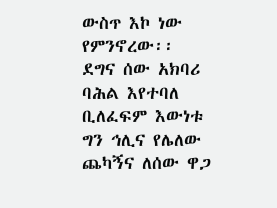ውስጥ እኮ ነው የምንኖረው፡፡ ደግና ሰው አክባሪ ባሕል እየተባለ ቢለፈፍም እውነቱ ግን ኅሊና የሌለው ጨካኝና ለሰው ዋጋ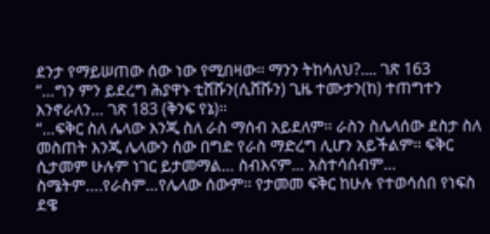ደንታ የማይሠጠው ሰው ነው የሚበዛው፡፡ ማንን ትከሳለህ?.... ገጽ 163
“…ግን ምን ይደረግ ሕያዋኑ ቲሸሹን(ሲሸሹን) ጊዜ ተሙታን(ከ) ተጠግተን እንኖራለን… ገጽ 183 (ቅንፍ የኔ)፡፡
“…ፍቅር ስለ ሌላው እንጂ ስለ ራስ ማሰብ አይደለም፡፡ ራስን ስሌላሰው ደስታ ስለ መስጠት እንጂ ሌላውን ሰው በግድ የራስ ማድረግ ሊሆን አይችልም፡፡ ፍቅር ሲታመም ሁሉም ነገር ይታመማል… ስብእናም… አስተሳሰብም… ስሜትም….የራስም…የሌላው ሰውም፡፡ የታመመ ፍቅር ከሁሉ የተወሳሰበ የነፍስ ደዌ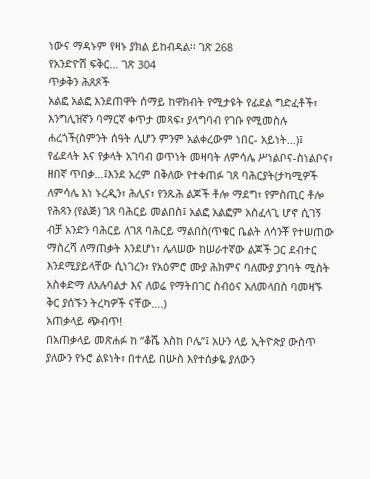ነውና ማዳኑም የዛኑ ያክል ይከብዳል፡፡ ገጽ 268
የአንድዮሽ ፍቅር… ገጽ 304
ጥቃቅን ሕጸጾች
አልፎ አልፎ እንደጠዋት ሰማይ ከዋክብት የሚታዩት የፊደል ግድፈቶች፣ እንግሊዝኛን ባማርኛ ቀጥታ መጻፍ፣ ያላግባብ የገቡ የሚመስሉ ሐረጎች(ስምንት ሰዓት ሊሆን ምንም አልቀረውም ነበር- አይነት…)፤ የፊደላት እና የቃላት አገባብ ወጥነት መዛባት ለምሳሌ ሥነልቦና-ስነልቦና፣ ዘበኛ ጥበቃ…፤እንደ አረም በቅለው የተቀጠፉ ገጸ ባሕርያት(ታካሚዎች ለምሳሌ እነ ኑረዲን፣ ሕሊና፣ የንጹሕ ልጆች ቶሎ ማደግ፣ የምስጢር ቶሎ የሕጻን (የልጅ) ገጸ ባሕርይ መልበስ፤ አልፎ አልፎም አስፈላጊ ሆኖ ሲገኝ ብቻ አንድን ባሕርይ ለገጸ ባሕርይ ማልበስ(ጥቁር ቤልት ለሳንቾ የተሠጠው ማስረሻ ለማጠቃት እንደሆነ፣ ሌላሠው ከሠራተኛው ልጆች ጋር ደብተር እንደሚያይላቸው ሲነገረን፣ የአዕምሮ ሙያ ሕክምና ባለሙያ ያገባት ሚስት አስቀድማ ለአሉባልታ እና ለወሬ የማትበገር ስብዕና አለመላበስ ባመዛኙ ቅር ያሰኙን ትረካዎች ናቸው….)
አጠቃላይ ጭብጥ!
በአጠቃላይ መጽሐፉ ከ “ቆሼ እስከ ቦሌ”፤ አሁን ላይ ኢትዮጵያ ውስጥ ያለውን የኑሮ ልዩነት፣ በተለይ በሡስ እየተሰቃዬ ያለውን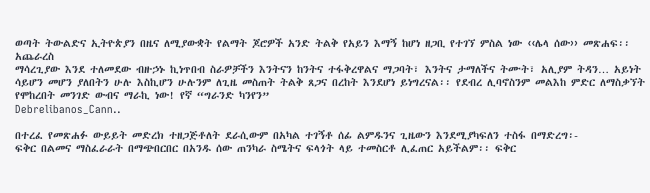ወጣት ትውልድና ኢትዮጵያን በዜና ለሚያውቋት የልማት ጆሮዎች አንድ ትልቅ የአይን እማኝ ከሆነ ዘጋቢ የተገኘ ምስል ነው ‹‹ሌላ ሰው›› መጽሐፍ፡፡
አጨራረስ
ማሳረጊያው እንደ ተለመደው ብዙኃኑ ኪነጥበብ ስራዎቻችን እንትናን ከንትና ተፋቅረዋልና ማጋባት፣ እንትና ታማለችና ትሙት፣ አሊያም ትዳን… አይነት ሳይሆን መሆን ያለበትን ሁሉ እስኪሆን ሁሉንም ለጊዜ መስጠት ትልቅ ጸጋና በረከት እንደሆነ ይነግረናል፡፡ የደብረ ሊባኖስንም መልእከ ምድር ለማስቃኘት የሞከረበት መንገድ ውብና ማራኪ ነው! የኛ “ግራንድ ካንየን”
Debrelibanos_Cann..

በተረፈ የመጽሐፉ ውይይት መድረክ ተዘጋጅቶለት ደራሲውም በአካል ተገኝቶ ሰፊ ልምዱንና ጊዜውን እንደሚያካፍለን ተስፋ በማድረግ፡-
ፍቅር በልመና ማስፈራራት በማጭበርበር በአንዱ ሰው ጠንካራ ስሜትና ፍላጎት ላይ ተመስርቶ ሊፈጠር አይችልም፡፡ ፍቅር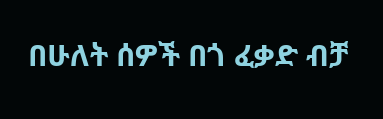በሁለት ሰዎች በጎ ፈቃድ ብቻ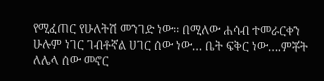የሚፈጠር የሁለትሽ መንገድ ነው፡፡ በሚለው ሐሳብ ተመራርቀን
ሁሉም ነገር ገብቶኛል ሀገር ሰው ነው… ቤት ፍቅር ነው….ምቾት ለሌላ ሰው መኖር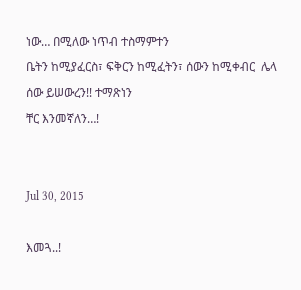ነው… በሚለው ነጥብ ተስማምተን
ቤትን ከሚያፈርስ፣ ፍቅርን ከሚፈትን፣ ሰውን ከሚቀብር  ሌላ ሰው ይሠውረን!! ተማጽነን
ቸር እንመኛለን…!


Jul 30, 2015

እመጓ..!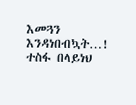እመጓን እንዳነበብኳት…!
ተስፋ በላይነህ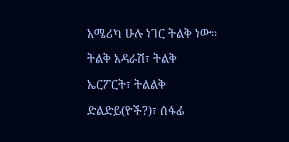አሜሪካ ሁሉ ነገር ትልቅ ነው፡፡ ትልቅ አዳራሽ፣ ትልቅ ኤርፖርት፣ ትልልቅ ድልድይ(ዮች?)፣ ሰፋፊ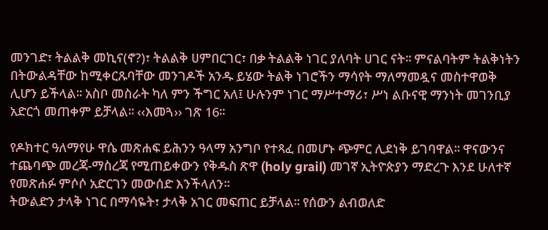መንገድ፣ ትልልቅ መኪና(ኖ?)፣ ትልልቅ ሀምበርገር፣ በቃ ትልልቅ ነገር ያለባት ሀገር ናት፡፡ ምናልባትም ትልቅነትን በትውልዳቸው ከሚቀርጹባቸው መንገዶች አንዱ ይሄው ትልቅ ነገሮችን ማሳየት ማለማመዷና መስተዋወቅ ሊሆን ይችላል፡፡ አስቦ መስራት ካለ ምን ችግር አለ፤ ሁሉንም ነገር ማሥተማሪ፣ ሥነ ልቡናዊ ማንነት መገንቢያ አድርጎ መጠቀም ይቻላል፡፡ ‹‹እመጓ›› ገጽ 16፡፡

የዶክተር ዓለማየሁ ዋሴ መጽሐፍ ይሕንን ዓላማ አንግቦ የተጻፈ በመሆኑ ጭምር ሊደነቅ ይገባዋል፡፡ ዋናውንና ተጨባጭ መረጃ-ማስረጃ የሚጠይቀውን የቅዱስ ጽዋ (holy grail) መገኛ ኢትዮጵያን ማድረጉ እንደ ሁለተኛ የመጽሐፉ ምሶሶ አድርገን መውሰድ እንችላለን፡፡
ትውልድን ታላቅ ነገር በማሳዬት፣ ታላቅ አገር መፍጠር ይቻላል፡፡ የሰውን ልብወለድ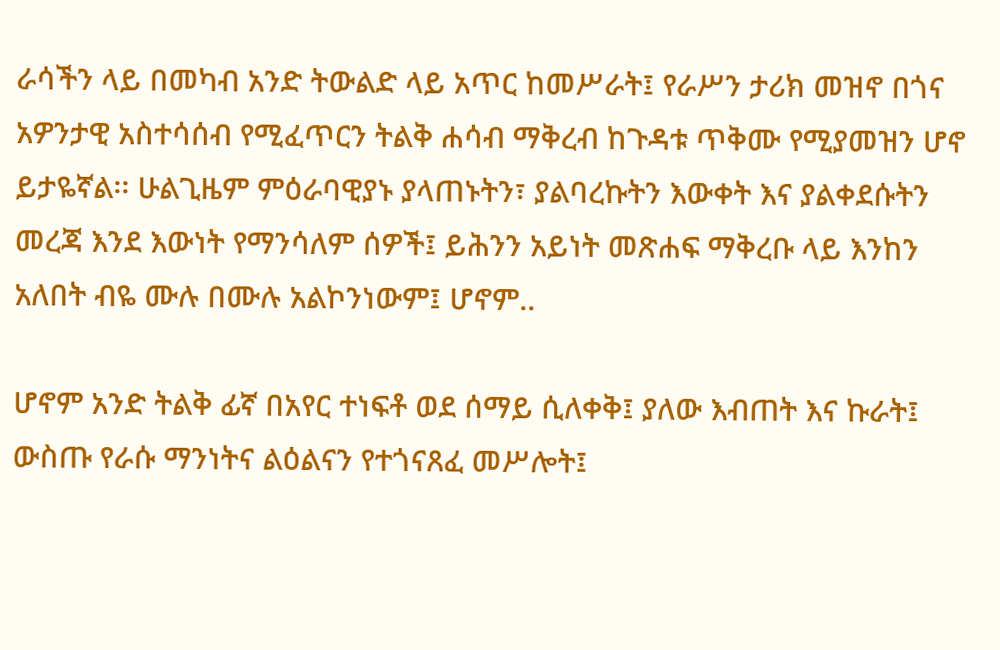ራሳችን ላይ በመካብ አንድ ትውልድ ላይ አጥር ከመሥራት፤ የራሥን ታሪክ መዝኖ በጎና አዎንታዊ አስተሳሰብ የሚፈጥርን ትልቅ ሐሳብ ማቅረብ ከጉዳቱ ጥቅሙ የሚያመዝን ሆኖ ይታዬኛል፡፡ ሁልጊዜም ምዕራባዊያኑ ያላጠኑትን፣ ያልባረኩትን እውቀት እና ያልቀደሱትን መረጃ እንደ እውነት የማንሳለም ሰዎች፤ ይሕንን አይነት መጽሐፍ ማቅረቡ ላይ እንከን አለበት ብዬ ሙሉ በሙሉ አልኮንነውም፤ ሆኖም..

ሆኖም አንድ ትልቅ ፊኛ በአየር ተነፍቶ ወደ ሰማይ ሲለቀቅ፤ ያለው እብጠት እና ኩራት፤ ውስጡ የራሱ ማንነትና ልዕልናን የተጎናጸፈ መሥሎት፤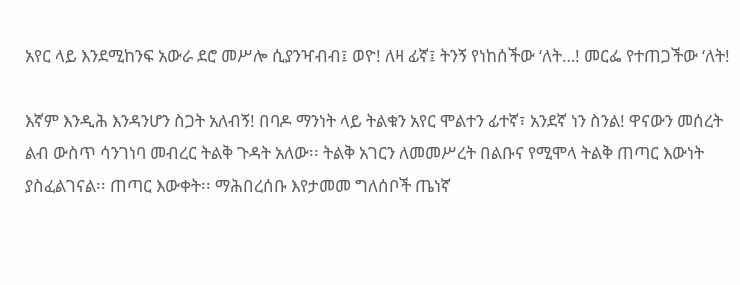አየር ላይ እንደሚከንፍ አውራ ደሮ መሥሎ ሲያንዣብብ፤ ወዮ! ለዛ ፊኛ፤ ትንኝ የነከሰችው ‘ለት…! መርፌ የተጠጋችው ‘ለት!

እኛም እንዲሕ እንዳንሆን ስጋት አለብኝ! በባዶ ማንነት ላይ ትልቁን አየር ሞልተን ፊተኛ፣ አንደኛ ነን ስንል! ዋናውን መሰረት ልብ ውስጥ ሳንገነባ መብረር ትልቅ ጉዳት አለው፡፡ ትልቅ አገርን ለመመሥረት በልቡና የሚሞላ ትልቅ ጠጣር እውነት ያስፈልገናል፡፡ ጠጣር እውቀት፡፡ ማሕበረሰቡ እየታመመ ግለሰቦች ጤነኛ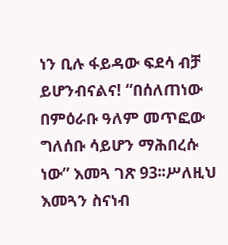ነን ቢሉ ፋይዳው ፍደሳ ብቻ ይሆንብናልና! “በሰለጠነው በምዕራቡ ዓለም መጥፎው ግለሰቡ ሳይሆን ማሕበረሱ ነው” እመጓ ገጽ 93፡፡ሥለዚህ እመጓን ስናነብ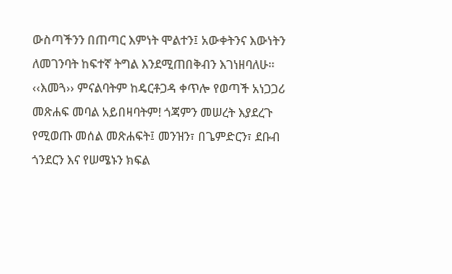ውስጣችንን በጠጣር እምነት ሞልተን፤ አውቀትንና እውነትን ለመገንባት ከፍተኛ ትግል እንደሚጠበቅብን እገነዘባለሁ፡፡
‹‹እመጓ›› ምናልባትም ከዴርቶጋዳ ቀጥሎ የወጣች አነጋጋሪ መጽሐፍ መባል አይበዛባትም! ጎጃምን መሠረት እያደረጉ የሚወጡ መሰል መጽሐፍት፤ መንዝን፣ በጌምድርን፣ ደቡብ ጎንደርን እና የሠሜኑን ክፍል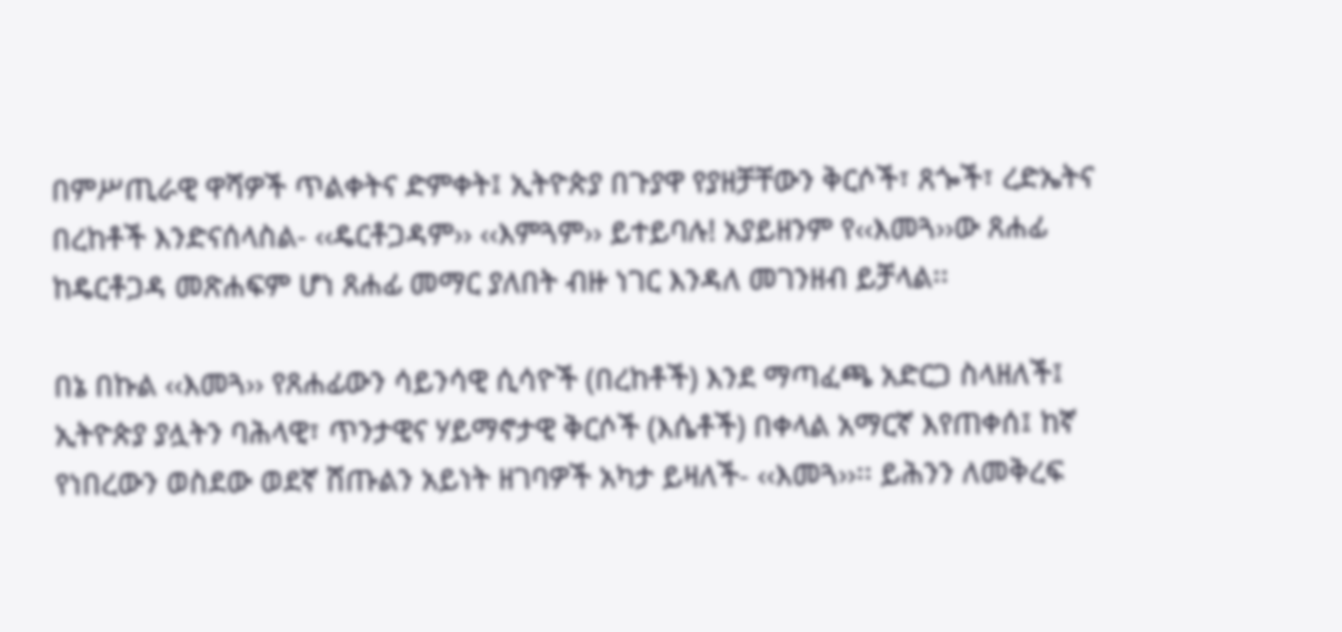በምሥጢራዊ ዋሻዎች ጥልቀትና ድምቀት፤ ኢትዮጵያ በጉያዋ የያዘቻቸውን ቅርሶች፣ ጸጐች፣ ረድኤትና በረከቶች እንድናሰላስል- ‹‹ዴርቶጋዳም›› ‹‹እምጓም›› ይተይባሉ! አያይዘንም የ‹‹እመጓ››ው ጸሐፊ ከዴርቶጋዳ መጽሐፍም ሆነ ጸሐፊ መማር ያለበት ብዙ ነገር እንዳለ መገንዘብ ይቻላል፡፡

በኔ በኩል ‹‹እመጓ›› የጸሐፊውን ሳይንሳዊ ሲሳዮች (በረከቶች) እንደ ማጣፈጫ አድርጋ ስላዘለች፤ ኢትዮጵያ ያሏትን ባሕላዊ፣ ጥንታዊና ሃይማኖታዊ ቅርሶች (እሴቶች) በቀላል አማርኛ እየጠቀሰ፤ ከኛ የነበረውን ወስደው ወደኛ ሸጡልን አይነት ዘገባዎች አካታ ይዛለች- ‹‹እመጓ››፡፡ ይሕንን ለመቅረፍ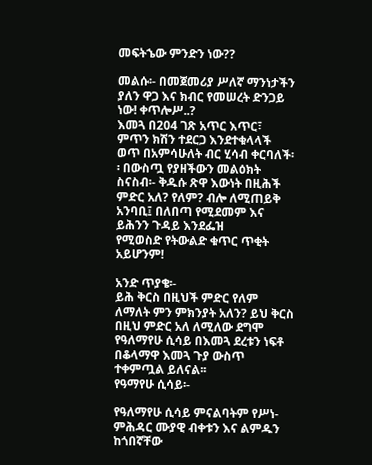መፍትኄው ምንድን ነው??

መልሱ፡- በመጀመሪያ ሥለኛ ማንነታችን ያለን ዋጋ እና ክብር የመሠረት ድንጋይ ነው! ቀጥሎሥ..?
እመጓ በ204 ገጽ አጥር እጥር፣ ምጥን ክሽን ተደርጋ እንደተቁላላች ወጥ በአምሳሁለት ብር ሂሳብ ቀርባለች፡፡ በውስጧ የያዘችውን መልዕክት ስናስብ፡- ቅዱሱ ጽዋ እውነት በዚሕች ምድር አለ? የለም? ብሎ ለሚጠይቅ አንባቢ፤ በለበጣ የሚደመም እና ይሕንን ጉዳይ እንደፌዝ
የሚወስድ የትውልድ ቁጥር ጥቂት አይሆንም!

አንድ ጥያቄ፡-
ይሕ ቅርስ በዚህች ምድር የለም ለማለት ምን ምክንያት አለን? ይህ ቅርስ በዚህ ምድር አለ ለሚለው ደግሞ የዓለማየሁ ሲሳይ በእመጓ ደረቱን ነፍቶ በቆላማዋ እመጓ ጉያ ውስጥ ተቀምጧል ይለናል፡፡
የዓማየሁ ሲሳይ፡-

የዓለማየሁ ሲሳይ ምናልባትም የሥነ-ምሕዳር ሙያዊ ብቀቱን እና ልምዱን ከጎበኛቸው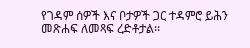የገዳም ሰዎች እና ቦታዎች ጋር ተዳምሮ ይሕን መጽሐፍ ለመጻፍ ረድቶታል፡፡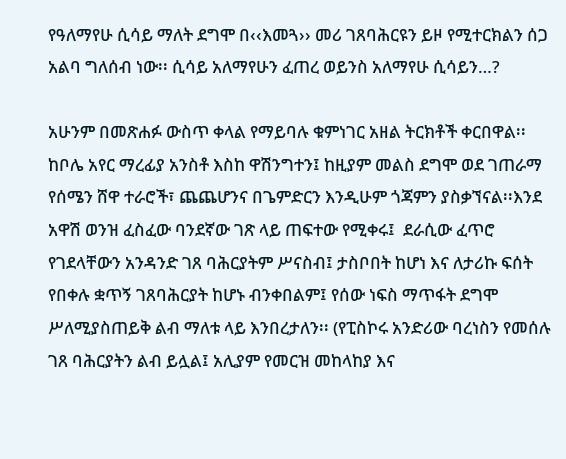የዓለማየሁ ሲሳይ ማለት ደግሞ በ‹‹እመጓ›› መሪ ገጸባሕርዩን ይዞ የሚተርክልን ሰጋ አልባ ግለሰብ ነው፡፡ ሲሳይ አለማየሁን ፈጠረ ወይንስ አለማየሁ ሲሳይን…?

አሁንም በመጽሐፉ ውስጥ ቀላል የማይባሉ ቁምነገር አዘል ትርክቶች ቀርበዋል፡፡ ከቦሌ አየር ማረፊያ አንስቶ እስከ ዋሽንግተን፤ ከዚያም መልስ ደግሞ ወደ ገጠራማ የሰሜን ሸዋ ተራሮች፣ ጨጨሆንና በጌምድርን እንዲሁም ጎጃምን ያስቃኘናል፡፡እንደ አዋሽ ወንዝ ፈስፈው ባንደኛው ገጽ ላይ ጠፍተው የሚቀሩ፤  ደራሲው ፈጥሮ የገደላቸውን አንዳንድ ገጸ ባሕርያትም ሥናስብ፤ ታስቦበት ከሆነ እና ለታሪኩ ፍሰት የበቀሉ ቋጥኝ ገጸባሕርያት ከሆኑ ብንቀበልም፤ የሰው ነፍስ ማጥፋት ደግሞ ሥለሚያስጠይቅ ልብ ማለቱ ላይ እንበረታለን፡፡ (የፒስኮሩ አንድሪው ባረነስን የመሰሉ ገጸ ባሕርያትን ልብ ይሏል፤ አሊያም የመርዝ መከላከያ እና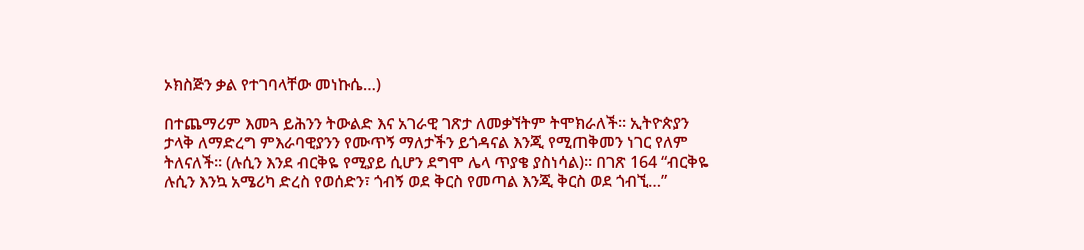ኦክስጅን ቃል የተገባላቸው መነኩሴ…)

በተጨማሪም እመጓ ይሕንን ትውልድ እና አገራዊ ገጽታ ለመቃኘትም ትሞክራለች፡፡ ኢትዮጵያን ታላቅ ለማድረግ ምእራባዊያንን የሙጥኝ ማለታችን ይጎዳናል እንጂ የሚጠቅመን ነገር የለም ትለናለች፡፡ (ሉሲን እንደ ብርቅዬ የሚያይ ሲሆን ደግሞ ሌላ ጥያቄ ያስነሳል)፡፡ በገጽ 164 “ብርቅዬ ሉሲን እንኳ አሜሪካ ድረስ የወሰድን፣ ጎብኝ ወደ ቅርስ የመጣል እንጂ ቅርስ ወደ ጎብኚ…”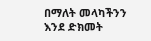በማለት መላካችንን እንደ ድክመት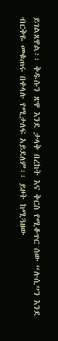ይገልጸዋል፡፡ ቅዱሱን ጽዋ እንደ ታላቅ በረከት እና ቅርስ የሚቆጥር ሰው “ሉሲ”ን እንደ ብርቅዬ መቁጠሩ በቀላሉ የሚታለፍ አይደለም፡፡ ይዞት ከሚጓዘው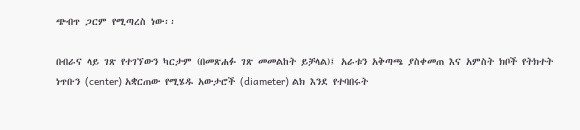ጭብጥ ጋርም የሚጣረስ ነው፡፡

በብራና ላይ ገጽ የተገኘውን ካርታም (በመጽሐፉ ገጽ መመልከት ይቻላል)፤ አራቱን አቅጣጫ ያስቀመጠ እና አምስት ክቦች የትክተት ነጥቡን (center) አቋርጠው የሚሄዱ አውታሮች (diameter) ልክ እንደ የተባበሩት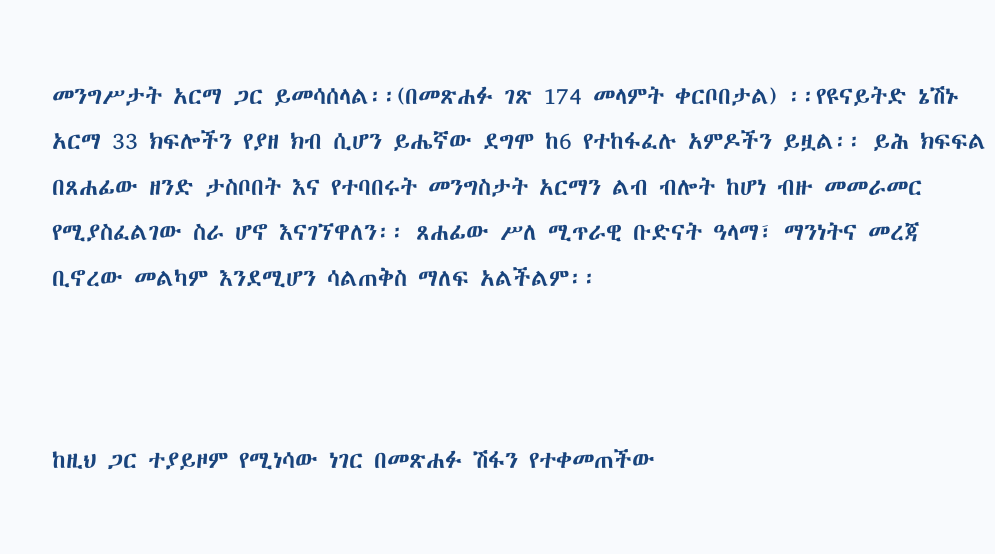መንግሥታት አርማ ጋር ይመሳሰላል፡፡(በመጽሐፉ ገጽ 174 መላምት ቀርቦበታል) ፡፡የዩናይትድ ኔሽኑ አርማ 33 ክፍሎችን የያዘ ክብ ሲሆን ይሔኛው ደግሞ ከ6 የተከፋፈሉ አምዶችን ይዟል፡፡ ይሕ ክፍፍል በጸሐፊው ዘንድ ታስቦበት እና የተባበሩት መንግስታት አርማን ልብ ብሎት ከሆነ ብዙ መመራመር የሚያስፈልገው ስራ ሆኖ እናገኘዋለን፡፡ ጸሐፊው ሥለ ሚጥራዊ ቡድናት ዓላማ፣ ማንነትና መረጃ ቢኖረው መልካም እንደሚሆን ሳልጠቅስ ማለፍ አልችልም፡፡



ከዚህ ጋር ተያይዞም የሚነሳው ነገር በመጽሐፉ ሽፋን የተቀመጠችው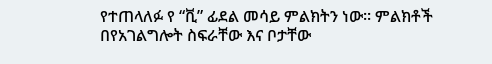የተጠላለፉ የ “ቪ” ፊደል መሳይ ምልክትን ነው፡፡ ምልክቶች በየአገልግሎት ስፍራቸው እና ቦታቸው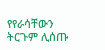የየራሳቸውን ትርጉም ሊሰጡ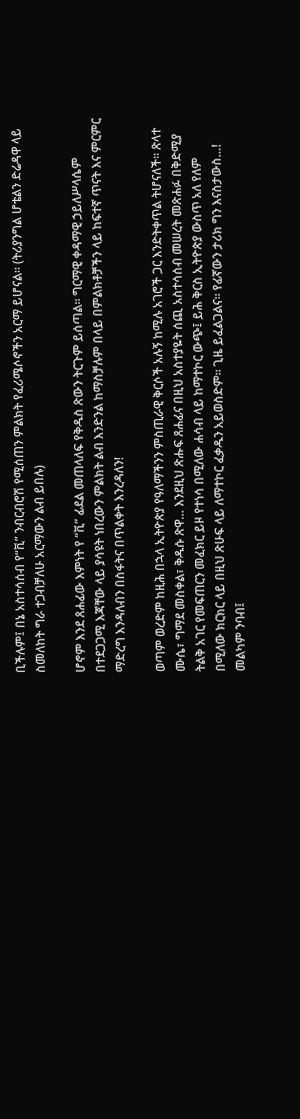ቢችሉም፤ በኔ አስተሳሰብ የ“ቪ” ንብርብሮሽ የሚሰጠን ምልክት የፈሪሜሶኖችን አርማ ይሆናል፡፡ (ትሪያንግል ሆቴልን ድሬዳዋ ላይ ስመለከት ግራ ተጋብቻለሁ አርማውን ልብ ይበሉ)

ሆኖም እንደ ጸሐፊው እምነት የ “ቪ” ፊደል መጠላለፍ የቅዱስ ጽውን ትርጉም ይሰጣል፡፡ ግርማዊ ቀዳማዊ ኃይለሥላሴም በተደጋጋሚ እጃቸው ላይ ያሳዩት ነበረውን ምልክት ልብ እንድንል ከማስቻሉም በላይ በምልክቶቻችን ላይ ከፍተኛ ጥናት እና ምርምር ማድረግ እንዳለብን በስፋትና በጥልቀት እንረዳለን!

ወጣም ወረድም ከዚሕ በኋላ ኢትዮጵያ የዓለማችንን ምስጢራዊ ቅርሶች አሉኝ ከሚሉ አገሮች ጋር እንድትቀጥል ትሆናለች፡፡ ጽላተ ሙሴ፣ ግማደ መስቀል፣ ቅዱሱ ጽዋ… እንደዚህ ጽሑፍ ጸሐፊና በዚህ አስተያዬት ሰጪ አስተሳሰብ መሠረት መጽሐፉ በቅድሚያ ትልቅ አገር የመፍጠርን መፈክር ይዞ የተነሳ በሚለው ሐሳብ ላይ ከማተኮር ውጭ፤ ይሕ ቅርስ ኢትዮጵያ ውስጥ አለ የለም በሚለው ክርክር ላይ በዚህ ጽሁፍ ላይ ለማተኮር ፈቃዱን አይወስድም፡፡ ጊዜ ይፈልጋልና፡፡ የፊኛውን ታሪክ ግን እናስታውስ…!
መልካም ንባብ፤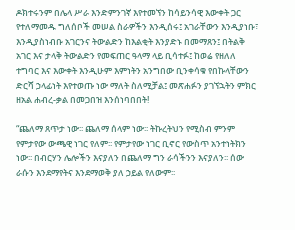ዶክተሩንም በሌላ ሥራ እንድምንገኛ እየተመኘን ከሳይንሳዊ እውቀት ጋር የተለማመዱ ግለሰቦች መሠል ስራዎችን እንዲሰሩ፤ አገራቸውን እንዲያነቡ፣ እንዲያስነብቡ አገርንና ትውልድን ከእልቂት እንያድኑ በመማጸን፤ በትልቅ አገር እና ታላቅ ትውልድን የመፍጠር ዓላማ ላይ ቢሳተፉ፤ ከወሬ የዘለለ ተግባር እና እውቀት እንዲሁም እምነትን አንግበው ቢንቀሳቁ የበኩላቸውን ድርሻ ኃላፊነት እየተወጡ ነው ማለት ስለሚቻል፤ መጽሐፉን ያገኘኋትን ምክር ዘአል ሐብረ-ቃል በመጋበዝ እንሰነባበበት!

“ጨለማ ጸጥታ ነው፡፡ ጨለማ ሰላም ነው፡፡ ትኩረትህን የሚስብ ምንም የምታየው ውጫዊ ነገር የለም፡፡ የምታየው ነገር ቢኖር የውስጥ አንተነትክን ነው፡፡ በብርሃን ሌሎችን እናያለን በጨለማ ግን ራሳችንን እናያለን፡፡ ሰው ራሱን እንደማየትና እንደማወቅ ያለ ኃይል የለውም፡፡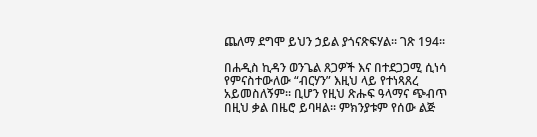ጨለማ ደግሞ ይህን ኃይል ያጎናጽፍሃል፡፡ ገጽ 194፡፡

በሐዲስ ኪዳን ወንጌል ጸጋዎች እና በተደጋጋሚ ሲነሳ የምናስተውለው “ብርሃን” እዚህ ላይ የተነጻጸረ አይመስለኝም፡፡ ቢሆን የዚህ ጽሑፍ ዓላማና ጭብጥ በዚህ ቃል በዜሮ ይባዛል፡፡ ምክንያቱም የሰው ልጅ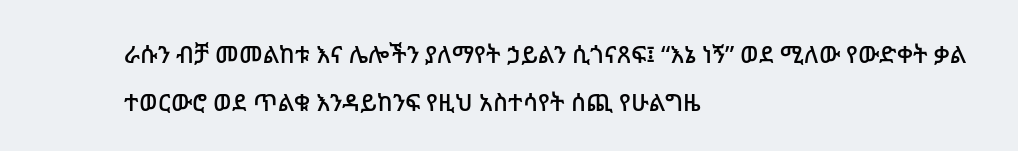ራሱን ብቻ መመልከቱ እና ሌሎችን ያለማየት ኃይልን ሲጎናጸፍ፤ “እኔ ነኝ” ወደ ሚለው የውድቀት ቃል ተወርውሮ ወደ ጥልቁ እንዳይከንፍ የዚህ አስተሳየት ሰጪ የሁልግዜ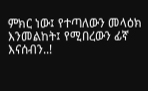ምክር ነው፤ የተጣለውን መላዕክ እንመልከት፤ የሚበረውን ፊኛ እናሰብን..!